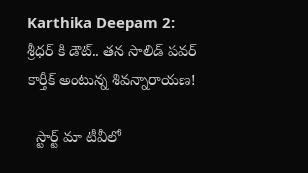Karthika Deepam 2: శ్రీధర్ కి డౌట్.. తన సాలిడ్ పవర్ కార్తీక్ అంటున్న శివన్నారాయణ!

  స్టార్ట్ మా టీవీలో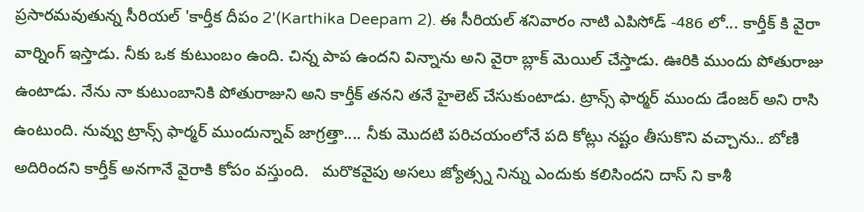ప్రసారమవుతున్న సీరియల్ 'కార్తీక దీపం 2'(Karthika Deepam 2). ఈ సీరియల్ శనివారం నాటి ఎపిసోడ్ -486 లో... కార్తీక్ కి వైరా వార్నింగ్ ఇస్తాడు. నీకు ఒక కుటుంబం ఉంది. చిన్న పాప ఉందని విన్నాను అని వైరా బ్లాక్ మెయిల్ చేస్తాడు. ఊరికి ముందు పోతురాజు ఉంటాడు. నేను నా కుటుంబానికి పోతురాజుని అని కార్తీక్ తనని తనే హైలెట్ చేసుకుంటాడు. ట్రాన్స్ ఫార్మర్ ముందు డేంజర్ అని రాసి ఉంటుంది. నువ్వు ట్రాన్స్ ఫార్మర్ ముందున్నావ్ జాగ్రత్తా.... నీకు మొదటి పరిచయంలోనే పది కోట్లు నష్టం తీసుకొని వచ్చాను.. బోణి అదిరిందని కార్తీక్ అనగానే వైరాకి కోపం వస్తుంది.   మరొకవైపు అసలు జ్యోత్స్న నిన్ను ఎందుకు కలిసిందని దాస్ ని కాశీ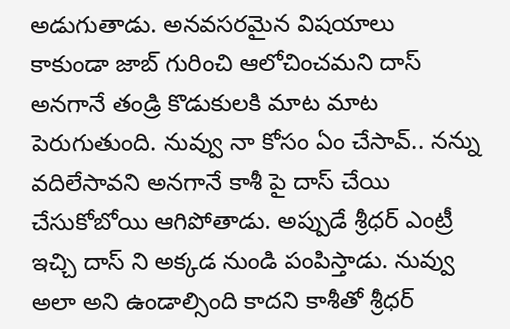అడుగుతాడు. అనవసరమైన విషయాలు కాకుండా జాబ్ గురించి ఆలోచించమని దాస్ అనగానే తండ్రి కొడుకులకి మాట మాట పెరుగుతుంది. నువ్వు నా కోసం ఏం చేసావ్.. నన్ను వదిలేసావని అనగానే కాశీ పై దాస్ చేయి చేసుకోబోయి ఆగిపోతాడు. అప్పుడే శ్రీధర్ ఎంట్రీ ఇచ్చి దాస్ ని అక్కడ నుండి పంపిస్తాడు. నువ్వు అలా అని ఉండాల్సింది కాదని కాశీతో శ్రీధర్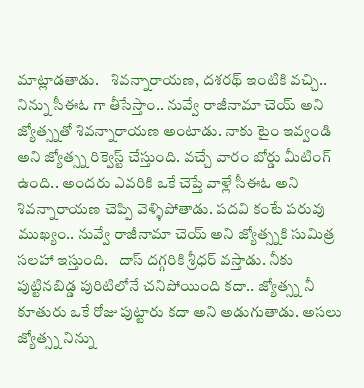మాట్లాడతాడు.    శివన్నారాయణ, దశరథ్ ఇంటికి వచ్చి.. నిన్ను సీఈఓ గా తీసేస్తాం.. నువ్వే రాజీనామా చెయ్ అని జ్యోత్స్నతో శివన్నారాయణ అంటాడు. నాకు టైం ఇవ్వండి అని జ్యోత్స్న రిక్వెస్ట్ చేస్తుంది. వచ్చే వారం బోర్డు మీటింగ్ ఉంది.. అందరు ఎవరికి ఒకే చెప్తే వాళ్లే సీఈఓ అని శివన్నారాయణ చెప్పి వెళ్ళిపోతాడు. పదవి కంటే పరువు ముఖ్యం.. నువ్వే రాజీనామా చెయ్ అని జ్యోత్స్నకి సుమిత్ర సలహా ఇస్తుంది.   దాస్ దగ్గరికి శ్రీధర్ వస్తాడు. నీకు పుట్టినబిడ్డ పురిటిలోనే చనిపోయింది కదా.. జ్యోత్స్న నీ కూతురు ఒకే రోజు పుట్టారు కదా అని అడుగుతాడు. అసలు జ్యోత్స్న నిన్ను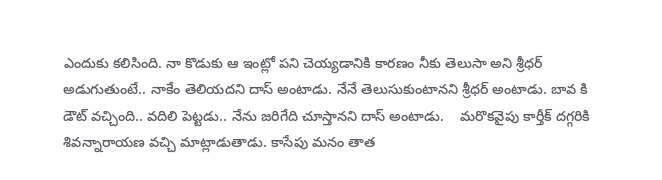ఎందుకు కలిసింది. నా కొడుకు ఆ ఇంట్లో పని చెయ్యడానికి కారణం నీకు తెలుసా అని శ్రీధర్ అడుగుతుంటే.. నాకేం తెలియదని దాస్ అంటాడు. నేనే తెలుసుకుంటానని శ్రీధర్ అంటాడు. బావ కి డౌట్ వచ్చింది.. వదిలి పెట్టడు.. నేను జరిగేది చూస్తానని దాస్ అంటాడు.    మరొకవైపు కార్తీక్ దగ్గరికి శివన్నారాయణ వచ్చి మాట్లాడుతాడు. కాసేపు మనం తాత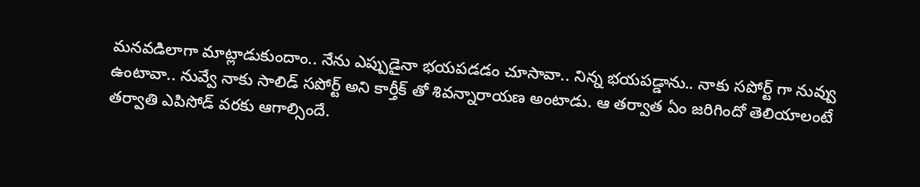మనవడిలాగా మాట్లాడుకుందాం.. నేను ఎప్పుడైనా భయపడడం చూసావా.. నిన్న భయపడ్డాను.. నాకు సపోర్ట్ గా నువ్వు ఉంటావా.. నువ్వే నాకు సాలిడ్ సపోర్ట్ అని కార్తీక్ తో శివన్నారాయణ అంటాడు. ఆ తర్వాత ఏం జరిగిందో తెలియాలంటే తర్వాతి ఎపిసోడ్ వరకు ఆగాల్సిందే.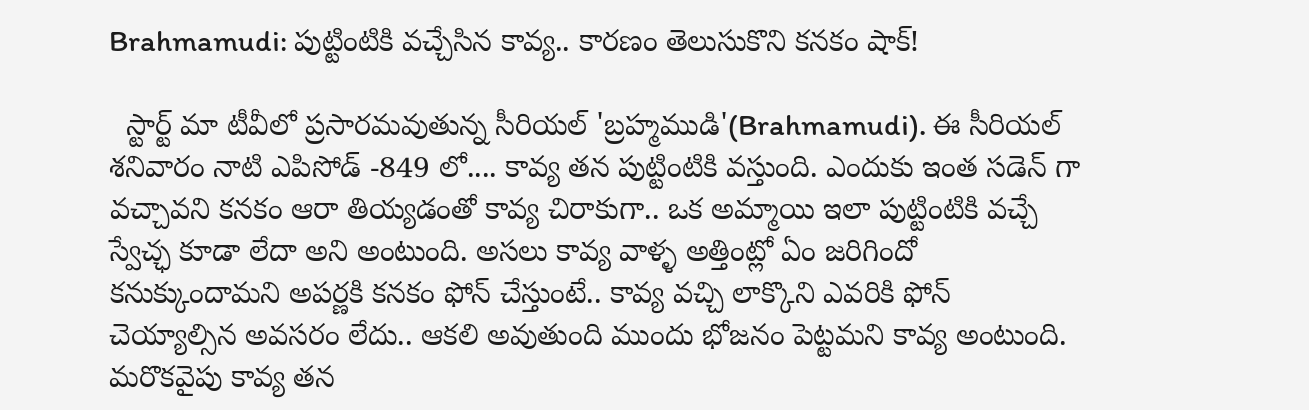Brahmamudi: పుట్టింటికి వచ్చేసిన కావ్య.. కారణం తెలుసుకొని కనకం షాక్!

  స్టార్ట్ మా టీవీలో ప్రసారమవుతున్న సీరియల్ 'బ్రహ్మముడి'(Brahmamudi). ఈ సీరియల్ శనివారం నాటి ఎపిసోడ్ -849 లో.... కావ్య తన పుట్టింటికి వస్తుంది. ఎందుకు ఇంత సడెన్ గా వచ్చావని కనకం ఆరా తియ్యడంతో కావ్య చిరాకుగా.. ఒక అమ్మాయి ఇలా పుట్టింటికి వచ్చే స్వేచ్ఛ కూడా లేదా అని అంటుంది. అసలు కావ్య వాళ్ళ అత్తింట్లో ఏం జరిగిందో కనుక్కుందామని అపర్ణకి కనకం ఫోన్ చేస్తుంటే.. కావ్య వచ్చి లాక్కొని ఎవరికి ఫోన్ చెయ్యాల్సిన అవసరం లేదు.. ఆకలి అవుతుంది ముందు భోజనం పెట్టమని కావ్య అంటుంది.   మరొకవైపు కావ్య తన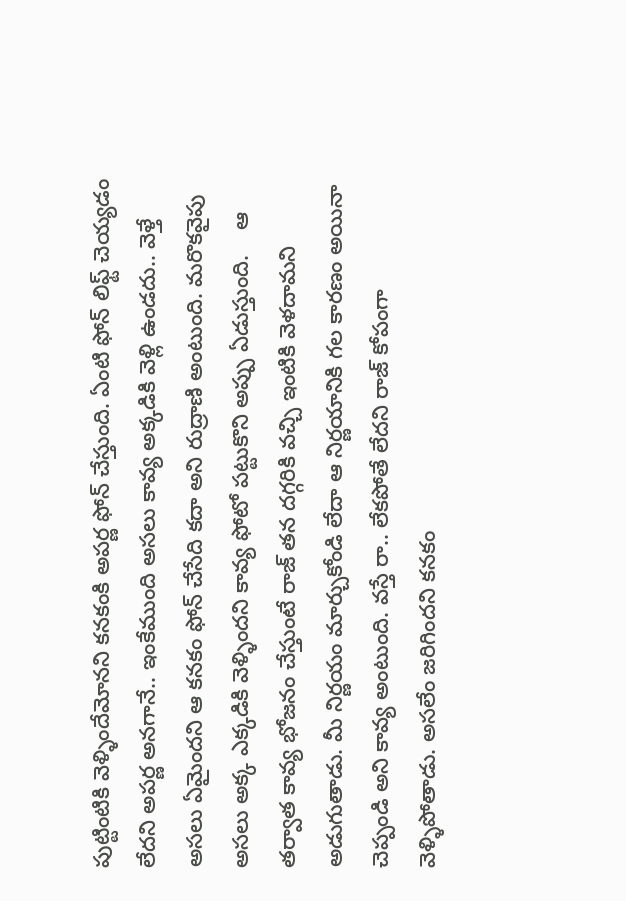పుట్టింటికి వెళ్ళిందేమోనని కనకంకి అపర్ణ ఫోన్ చేస్తుంది. ఏంటి ఫోన్ లిఫ్ట్ చెయ్యడం లేదని అపర్ణ అనగానే.. ఇంకేముంది అసలు కావ్య అక్కడికి వెళ్లి ఉండదు.. వెళ్తే అసలు ఏమైందని ఆ కనకం ఫోన్ చేసేది కదా అని రుద్రాణి అంటుంది. మరొకవైపు అసలు అక్క ఎక్కడికి వెళ్ళిందని కావ్య ఫోటో పట్టుకొని అప్పు ఏడుస్తుంది.    ఆ తర్వాత కావ్య భోజనం చేస్తుంటే రాజ్ తన దగ్గరికి వచ్చి ఇంటికి వెళదామని అడుగుతాడు. మీ నిర్ణయం మార్చుకోండి లేదా ఆ నిర్ణయానికి గల కారణం అయినా చెప్పండి అని కావ్య అంటుంది. వస్తే రా.. లేకపోతే లేదని రాజ్ కోపంగా వెళ్ళిపోతాడు. అసలేం జరిగిందని కనకం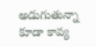అడుగుతున్నా కూడా కావ్య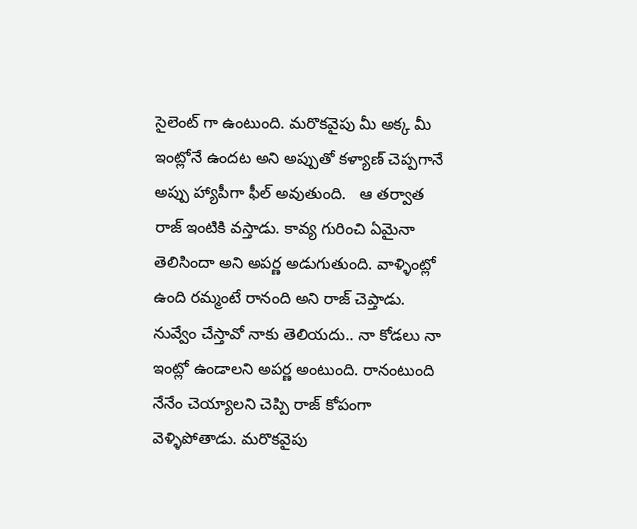సైలెంట్ గా ఉంటుంది. మరొకవైపు మీ అక్క మీ ఇంట్లోనే ఉందట అని అప్పుతో కళ్యాణ్ చెప్పగానే అప్పు హ్యాపీగా ఫీల్ అవుతుంది.   ఆ తర్వాత రాజ్ ఇంటికి వస్తాడు. కావ్య గురించి ఏమైనా తెలిసిందా అని అపర్ణ అడుగుతుంది. వాళ్ళింట్లో ఉంది రమ్మంటే రానంది అని రాజ్ చెప్తాడు. నువ్వేం చేస్తావో నాకు తెలియదు.. నా కోడలు నా ఇంట్లో ఉండాలని అపర్ణ అంటుంది. రానంటుంది నేనేం చెయ్యాలని చెప్పి రాజ్ కోపంగా వెళ్ళిపోతాడు. మరొకవైపు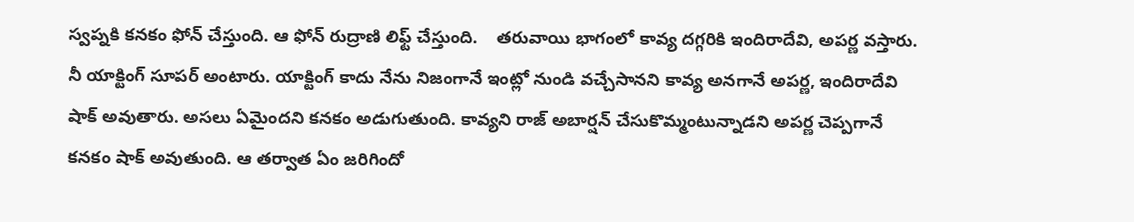స్వప్నకి కనకం ఫోన్ చేస్తుంది. ఆ ఫోన్ రుద్రాణి లిఫ్ట్ చేస్తుంది.    తరువాయి భాగంలో కావ్య దగ్గరికి ఇందిరాదేవి, అపర్ణ వస్తారు. నీ యాక్టింగ్ సూపర్ అంటారు. యాక్టింగ్ కాదు నేను నిజంగానే ఇంట్లో నుండి వచ్చేసానని కావ్య అనగానే అపర్ణ, ఇందిరాదేవి షాక్ అవుతారు. అసలు ఏమైందని కనకం అడుగుతుంది. కావ్యని రాజ్ అబార్షన్ చేసుకొమ్మంటున్నాడని అపర్ణ చెప్పగానే కనకం షాక్ అవుతుంది. ఆ తర్వాత ఏం జరిగిందో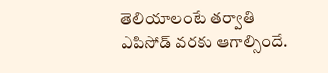తెలియాలంటే తర్వాతి ఎపిసోడ్ వరకు ఆగాల్సిందే.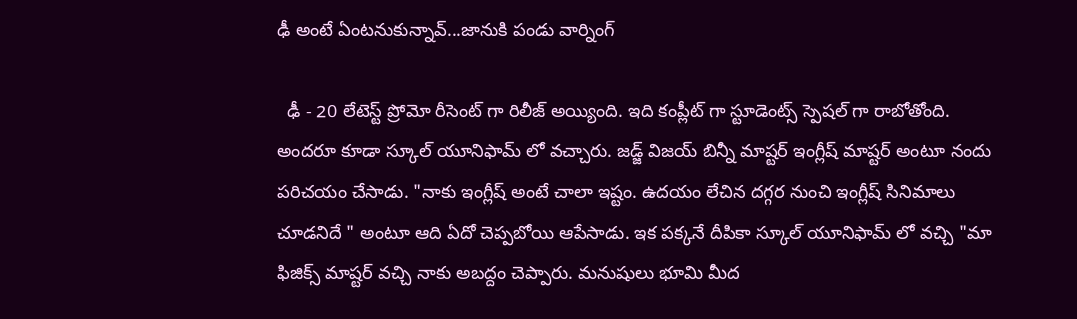ఢీ అంటే ఏంటనుకున్నావ్...జానుకి పండు వార్నింగ్

  ఢీ - 20 లేటెస్ట్ ప్రోమో రీసెంట్ గా రిలీజ్ అయ్యింది. ఇది కంప్లీట్ గా స్టూడెంట్స్ స్పెషల్ గా రాబోతోంది. అందరూ కూడా స్కూల్ యూనిఫామ్ లో వచ్చారు. జడ్జ్ విజయ్ బిన్నీ మాష్టర్ ఇంగ్లీష్ మాష్టర్ అంటూ నందు పరిచయం చేసాడు. "నాకు ఇంగ్లీష్ అంటే చాలా ఇష్టం. ఉదయం లేచిన దగ్గర నుంచి ఇంగ్లీష్ సినిమాలు చూడనిదే " అంటూ ఆది ఏదో చెప్పబోయి ఆపేసాడు. ఇక పక్కనే దీపికా స్కూల్ యూనిఫామ్ లో వచ్చి "మా ఫిజిక్స్ మాష్టర్ వచ్చి నాకు అబద్దం చెప్పారు. మనుషులు భూమి మీద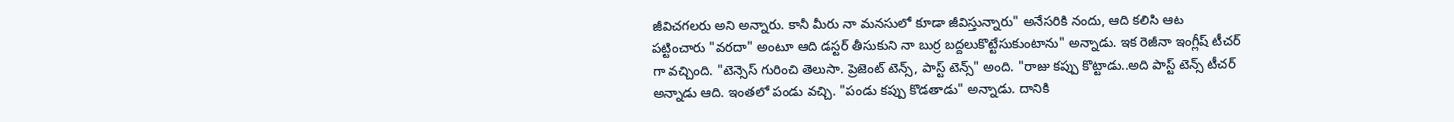జీవిచగలరు అని అన్నారు. కానీ మీరు నా మనసులో కూడా జీవిస్తున్నారు" అనేసరికి నందు, ఆది కలిసి ఆట పట్టించారు "వరదా" అంటూ ఆది డస్టర్ తీసుకుని నా బుర్ర బద్దలుకొట్టేసుకుంటాను" అన్నాడు. ఇక రెజీనా ఇంగ్లీష్ టీచర్ గా వచ్చింది. "టెన్సెస్ గురించి తెలుసా. ప్రెజెంట్ టెన్స్, పాస్ట్ టెన్స్" అంది. "రాజు కప్పు కొట్టాడు..అది పాస్ట్ టెన్స్ టీచర్ అన్నాడు ఆది. ఇంతలో పండు వచ్చి. "పండు కప్పు కొడతాడు" అన్నాడు. దానికి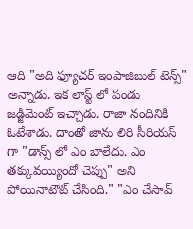ఆది "అది ఫ్యూచర్ ఇంపాజిబుల్ టెన్స్" అన్నాడు. ఇక లాస్ట్ లో పండు జడ్జిమెంట్ ఇచ్చాడు. రాజా నందినికి ఓటేశాడు. దాంతో జాను లిరి సీరియస్ గా "డాన్స్ లో ఎం బాలేదు. ఎం తక్కువయ్యిందో చెప్పు" అని పోయినాటౌట్ చేసింది." "ఎం చేసావ్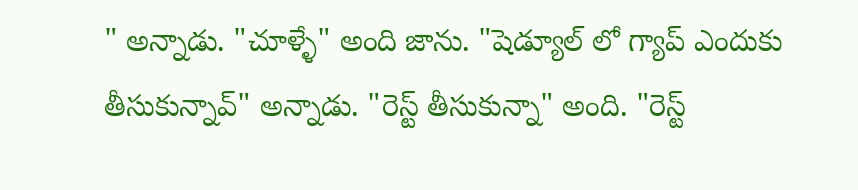" అన్నాడు. "చూళ్ళే" అంది జాను. "షెడ్యూల్ లో గ్యాప్ ఎందుకు తీసుకున్నావ్" అన్నాడు. "రెస్ట్ తీసుకున్నా" అంది. "రెస్ట్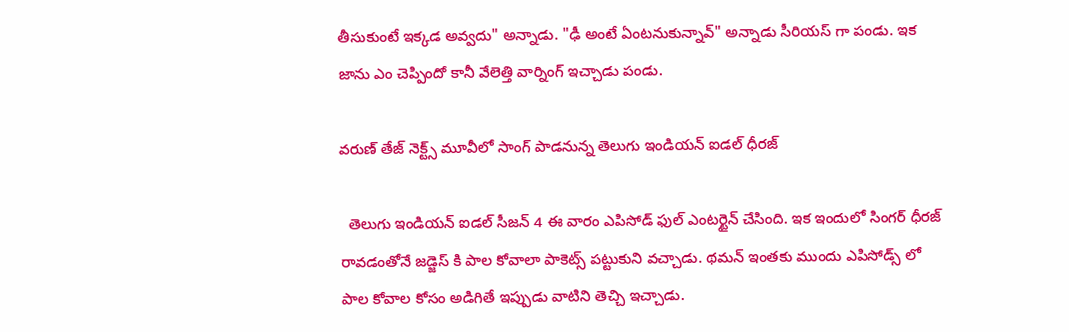తీసుకుంటే ఇక్కడ అవ్వదు" అన్నాడు. "ఢీ అంటే ఏంటనుకున్నావ్" అన్నాడు సీరియస్ గా పండు. ఇక జాను ఎం చెప్పిందో కానీ వేలెత్తి వార్నింగ్ ఇచ్చాడు పండు.

వ‌రుణ్ తేజ్ నెక్ట్స్ మూవీలో సాంగ్ పాడనున్న తెలుగు ఇండియన్ ఐడల్ ధీరజ్

  తెలుగు ఇండియన్ ఐడల్ సీజన్ 4 ఈ వారం ఎపిసోడ్ ఫుల్ ఎంటర్టైన్ చేసింది. ఇక ఇందులో సింగర్ ధీరజ్ రావడంతోనే జడ్జెస్ కి పాల కోవాలా పాకెట్స్ పట్టుకుని వచ్చాడు. థమన్ ఇంతకు ముందు ఎపిసోడ్స్ లో పాల కోవాల కోసం అడిగితే ఇప్పుడు వాటిని తెచ్చి ఇచ్చాడు.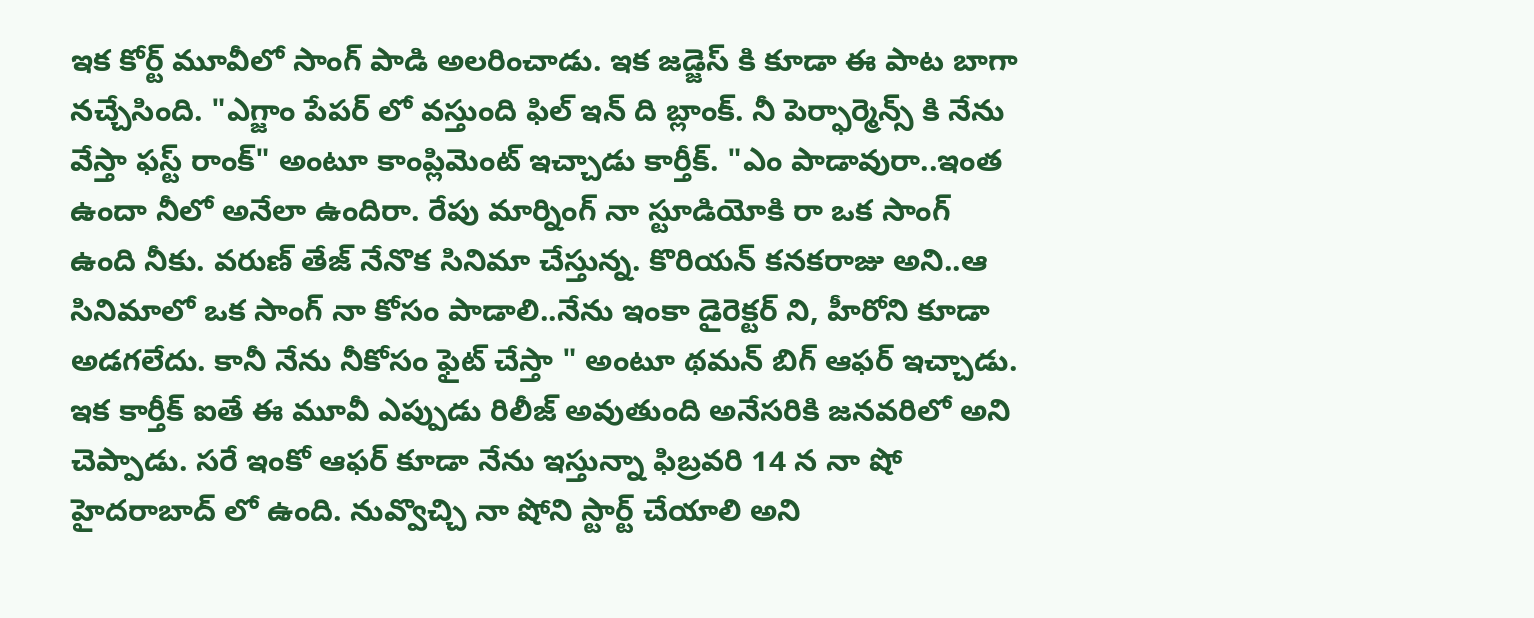ఇక కోర్ట్ మూవీలో సాంగ్ పాడి అలరించాడు. ఇక జడ్జెస్ కి కూడా ఈ పాట బాగా నచ్చేసింది. "ఎగ్జాం పేపర్ లో వస్తుంది ఫిల్ ఇన్ ది బ్లాంక్. నీ పెర్ఫార్మెన్స్ కి నేను వేస్తా ఫస్ట్ రాంక్" అంటూ కాంప్లిమెంట్ ఇచ్చాడు కార్తీక్. "ఎం పాడావురా..ఇంత ఉందా నీలో అనేలా ఉందిరా. రేపు మార్నింగ్ నా స్టూడియోకి రా ఒక సాంగ్ ఉంది నీకు. వరుణ్ తేజ్ నేనొక సినిమా చేస్తున్న. కొరియన్ కనకరాజు అని..ఆ సినిమాలో ఒక సాంగ్ నా కోసం పాడాలి..నేను ఇంకా డైరెక్టర్ ని, హీరోని కూడా అడగలేదు. కానీ నేను నీకోసం ఫైట్ చేస్తా " అంటూ థమన్ బిగ్ ఆఫర్ ఇచ్చాడు. ఇక కార్తీక్ ఐతే ఈ మూవీ ఎప్పుడు రిలీజ్ అవుతుంది అనేసరికి జనవరిలో అని చెప్పాడు. సరే ఇంకో ఆఫర్ కూడా నేను ఇస్తున్నా ఫిబ్రవరి 14 న నా షో హైదరాబాద్ లో ఉంది. నువ్వొచ్చి నా షోని స్టార్ట్ చేయాలి అని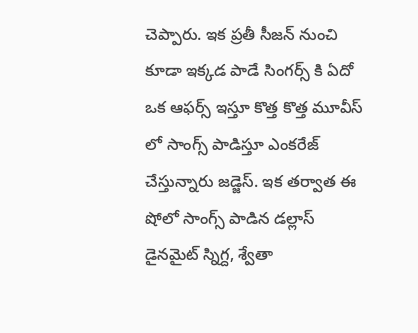చెప్పారు. ఇక ప్రతీ సీజన్ నుంచి కూడా ఇక్కడ పాడే సింగర్స్ కి ఏదో ఒక ఆఫర్స్ ఇస్తూ కొత్త కొత్త మూవీస్ లో సాంగ్స్ పాడిస్తూ ఎంకరేజ్ చేస్తున్నారు జడ్జెస్. ఇక తర్వాత ఈ షోలో సాంగ్స్ పాడిన డల్లాస్ డైనమైట్ స్నిగ్ద, శ్వేతా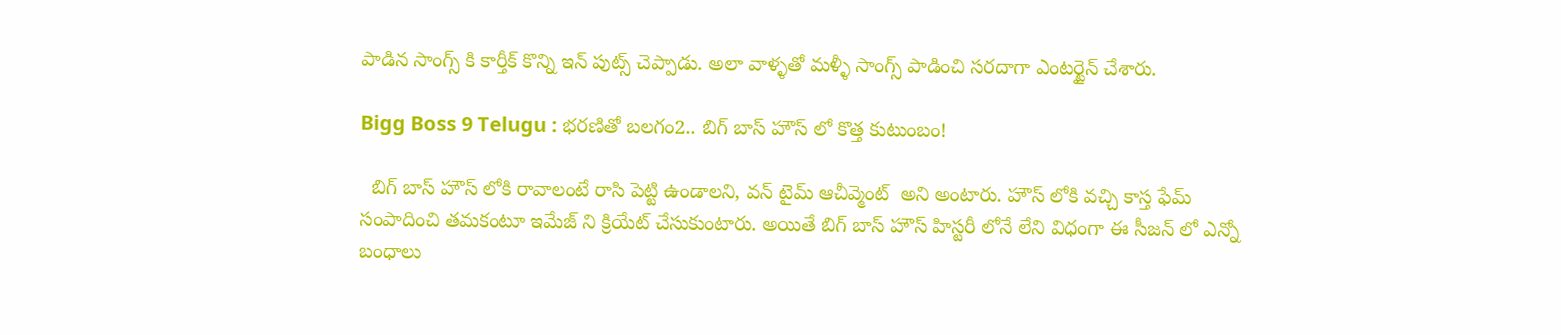పాడిన సాంగ్స్ కి కార్తీక్ కొన్ని ఇన్ పుట్స్ చెప్పాడు. అలా వాళ్ళతో మళ్ళీ సాంగ్స్ పాడించి సరదాగా ఎంటర్టైన్ చేశారు.

Bigg Boss 9 Telugu : భరణితో బలగం2.. బిగ్ బాస్ హౌస్ లో కొత్త కుటుంబం!

  బిగ్ బాస్ హౌస్ లోకి రావాలంటే రాసి పెట్టి ఉండాలని, వన్ టైమ్ ఆచీవ్మెంట్  అని అంటారు. హౌస్ లోకి వచ్చి కాస్త ఫేమ్ సంపాదించి తమకంటూ ఇమేజ్ ని క్రియేట్ చేసుకుంటారు. అయితే బిగ్ బాస్ హౌస్ హిస్టరీ లోనే లేని విధంగా ఈ సీజన్ లో ఎన్నో బంధాలు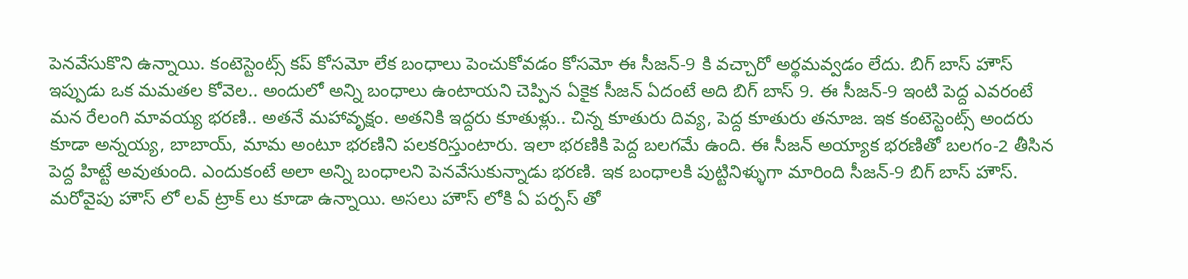పెనవేసుకొని ఉన్నాయి. కంటెస్టెంట్స్ కప్ కోసమో లేక బంధాలు పెంచుకోవడం కోసమో ఈ సీజన్-9 కి వచ్చారో అర్థమవ్వడ‌ం లేదు. బిగ్ బాస్ హౌస్ ఇప్పుడు ఒక మమతల కోవెల.. అందులో అన్ని బంధాలు ఉంటాయని చెప్పిన ఏకైక సీజన్ ఏదంటే అది బిగ్ బాస్ 9. ఈ సీజన్-9 ఇంటి పెద్ద ఎవరంటే మన రేలంగి మావయ్య భరణి.. అతనే మహావృక్షం. అతనికి ఇద్దరు కూతుళ్లు.. చిన్న కూతురు దివ్య, పెద్ద కూతురు తనూజ. ఇక కంటెస్టెంట్స్ అందరు కూడా అన్నయ్య, బాబాయ్, మామ అంటూ భరణిని పలకరిస్తుంటారు. ఇలా భరణికి పెద్ద బలగమే ఉంది. ఈ సీజన్ అయ్యాక భరణితో బలగం-2 తీసిన పెద్ద హిట్టే అవుతుంది. ఎందుకంటే అలా అన్ని బంధాలని పెనవేసుకున్నాడు భరణి. ఇక బంధాలకి పుట్టినిళ్ళుగా మారింది సీజన్-9 బిగ్ బాస్ హౌస్. మరోవైపు హౌస్ లో లవ్ ట్రాక్ లు కూడా ఉన్నాయి. అసలు హౌస్ లోకి ఏ పర్పస్ తో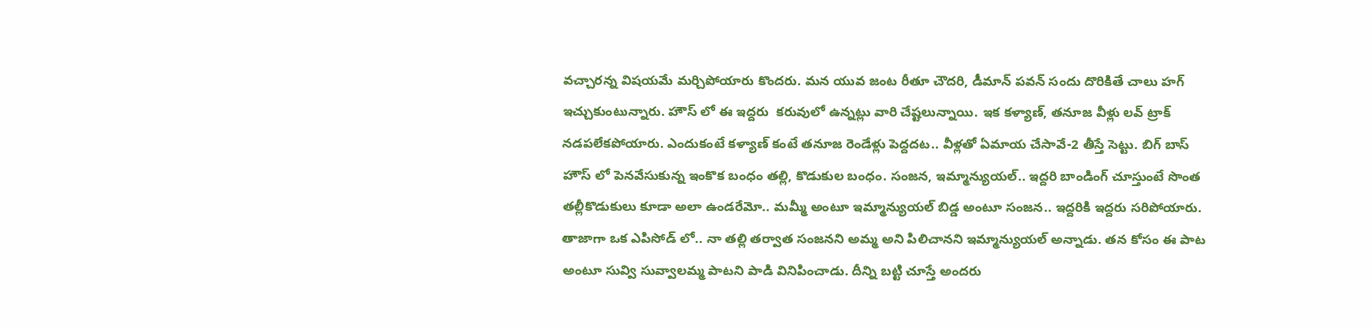వచ్చారన్న విషయమే మర్చిపోయారు కొందరు. మన యువ జంట రీతూ చౌదరి, డీమాన్ పవన్ సందు దొరికితే చాలు హగ్ ఇచ్చుకుంటున్నారు. హౌస్ లో ఈ ఇద్దరు  కరువులో ఉన్నట్లు వారి చేష్టలున్నాయి. ఇక కళ్యాణ్, తనూజ వీళ్లు లవ్ ట్రాక్ నడపలేకపోయారు. ఎందుకంటే కళ్యాణ్ కంటే తనూజ రెండేళ్లు పెద్దదట.. వీళ్లతో ఏమాయ చేసావే-2 తీస్తే సెట్టు. బిగ్ బాస్ హౌస్ లో పెనవేసుకున్న ఇంకొక బంధం తల్లి, కొడుకుల బంధం. సంజన, ఇమ్మాన్యుయల్.. ఇద్దరి బాండింగ్ చూస్తుంటే సొంత తల్లీకొడుకులు కూడా అలా ఉండరేమో.. మమ్మీ అంటూ ఇమ్మాన్యుయల్ బిడ్డ అంటూ సంజన.. ఇద్దరికి ఇద్దరు సరిపోయారు. తాజాగా ఒక ఎపిసోడ్ లో.. నా తల్లి తర్వాత సంజనని అమ్మ అని పిలిచానని ఇమ్మాన్యుయల్ అన్నాడు. తన కోసం ఈ పాట అంటూ సువ్వి సువ్వాలమ్మ పాటని పాడి వినిపించాడు. దీన్ని బట్టి చూస్తే అందరు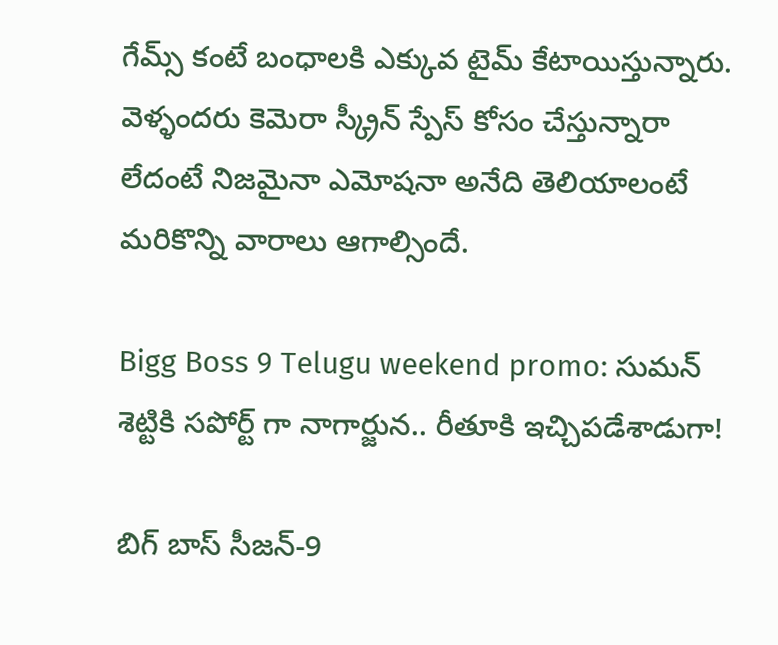గేమ్స్ కంటే బంధాలకి ఎక్కువ టైమ్ కేటాయిస్తున్నారు. వెళ్ళందరు కెమెరా స్క్రీన్ స్పేస్ కోసం చేస్తున్నారా లేదంటే నిజమైనా ఎమోషనా అనేది తెలియాలంటే మరికొన్ని వారాలు ఆగాల్సిందే.

Bigg Boss 9 Telugu weekend promo: సుమన్ శెట్టికి సపోర్ట్ గా నాగార్జున.. రీతూకి ఇచ్చిపడేశాడుగా!

బిగ్ బాస్ సీజన్-9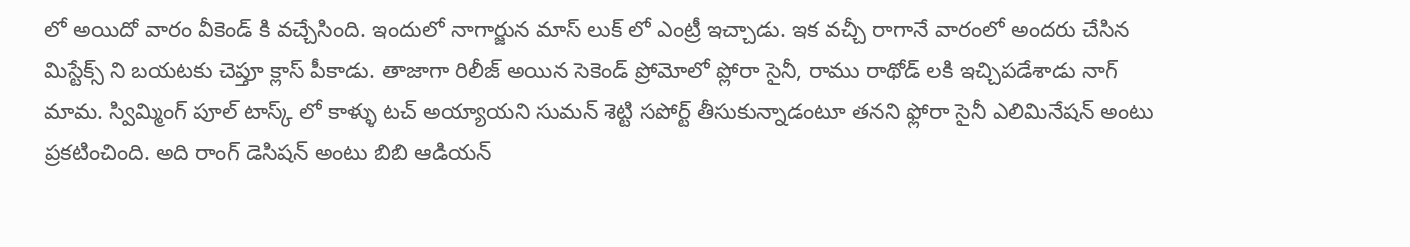లో అయిదో వారం వీకెండ్ కి వచ్చేసింది. ఇందులో నాగార్జున మాస్ లుక్ లో‌ ఎంట్రీ ఇచ్చాడు. ఇక వచ్చీ రాగానే వారంలో అందరు చేసిన మిస్టేక్స్ ని బయటకు చెప్తూ క్లాస్ పీకాడు. తాజాగా రిలీజ్ అయిన సెకెండ్ ప్రోమోలో ప్లోరా సైనీ, రాము రాథోడ్ లకి ఇచ్చిపడేశాడు నాగ్ మామ. స్విమ్మింగ్ పూల్ టాస్క్ లో కాళ్ళు టచ్ అయ్యాయని సుమన్ శెట్టి సపోర్ట్ తీసుకున్నాడంటూ తనని ఫ్లోరా సైనీ ఎలిమినేషన్ అంటు ప్రకటించింది. అది రాంగ్ డెసిషన్ అంటు బిబి ఆడియన్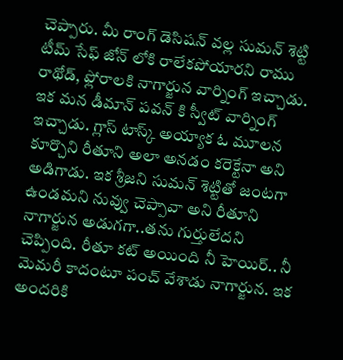చెప్పారు. మీ రాంగ్ డెసిషన్ వల్ల సుమన్ శెట్టి టీమ్ సేఫ్ జోన్ లోకి రాలేకపోయారని రాము రాథోడ్, ఫ్లోరాలకి నాగార్జున వార్నింగ్ ఇచ్చాడు. ఇక మన డీమాన్ పవన్ కి స్వీట్ వార్నింగ్ ఇచ్చాడు. గ్లాస్ టాస్క్ అయ్యాక ఓ మూలన కూర్చొని రీతూని అలా అనడం కరెక్టేనా అని అడిగాడు. ఇక శ్రీజని సుమన్ శెట్టితో జంటగా ఉండమని నువ్వు చెప్పావా అని రీతూని నాగార్జున అడుగగా..తను గుర్తులేదని చెప్పింది. రీతూ కట్ అయింది నీ హెయిర్.. నీ మెమరీ కాదంటూ పంచ్ వేశాడు నాగార్జున. ఇక అందరికి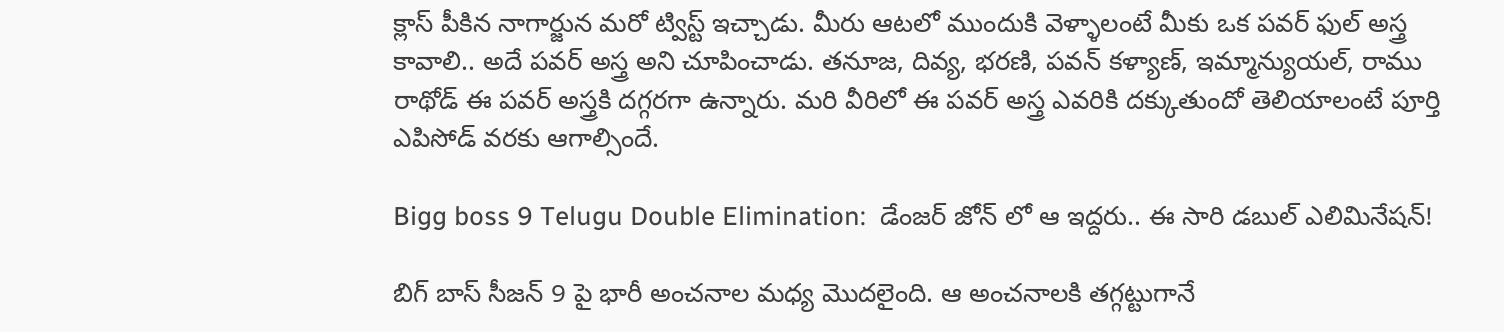క్లాస్ పీకిన నాగార్జున మరో ట్విస్ట్ ఇచ్చాడు. మీరు ఆటలో ముందుకి వెళ్ళాలంటే మీకు ఒక పవర్ ఫుల్ అస్త్ర కావాలి.. అదే పవర్ అస్త్ర అని చూపించాడు. తనూజ, దివ్య, భరణి, పవన్ కళ్యాణ్, ఇమ్మాన్యుయల్, రాము రాథోడ్ ఈ పవర్ అస్త్రకి దగ్గరగా ఉన్నారు. మరి వీరిలో ఈ పవర్ అస్త్ర ఎవరికి దక్కుతుందో తెలియాలంటే పూర్తి ఎపిసోడ్ వరకు ఆగాల్సిందే.

Bigg boss 9 Telugu Double Elimination:  డేంజర్ జోన్ లో ఆ ఇద్దరు.. ఈ సారి డబుల్ ఎలిమినేషన్!

బిగ్ బాస్ సీజన్ 9 పై భారీ అంచనాల మధ్య మొదలైంది. ఆ అంచనాలకి తగ్గట్టుగానే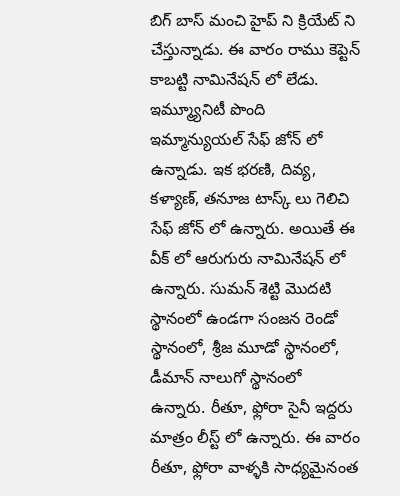బిగ్ బాస్ మంచి హైప్ ని క్రియేట్ ని చేస్తున్నాడు. ఈ వారం రాము కెప్టెన్ కాబట్టి నామినేషన్ లో లేడు. ఇమ్మ్యూనిటీ పొంది ఇమ్మాన్యుయల్ సేఫ్ జోన్ లో ఉన్నాడు. ఇక భరణి, దివ్య, కళ్యాణ్, తనూజ టాస్క్ లు గెలిచి సేఫ్ జోన్ లో ఉన్నారు. అయితే ఈ వీక్ లో ఆరుగురు నామినేషన్ లో ఉన్నారు. సుమన్ శెట్టి మొదటి స్థానంలో ఉండగా సంజన రెండో స్థానంలో, శ్రీజ మూడో స్థానంలో, డీమాన్ నాలుగో స్థానంలో ఉన్నారు. రీతూ, ఫ్లోరా సైనీ ఇద్దరు మాత్రం లీస్ట్ లో ఉన్నారు. ఈ వారం రీతూ, ఫ్లోరా వాళ్ళకి సాధ్యమైనంత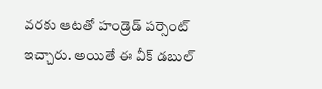వరకు ఆటతో హండ్రెడ్ పర్సెంట్ ఇచ్చారు. అయితే ఈ వీక్ డబుల్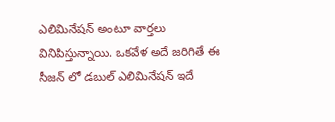ఎలిమినేషన్ అంటూ వార్తలు వినిపిస్తున్నాయి. ఒకవేళ అదే జరిగితే ఈ సీజన్ లో డబుల్ ఎలిమినేషన్ ఇదే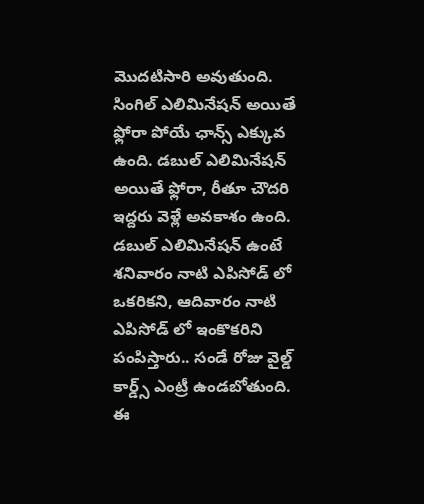మొదటిసారి అవుతుంది. సింగిల్ ఎలిమినేషన్ అయితే ఫ్లోరా పోయే ఛాన్స్ ఎక్కువ ఉంది. డబుల్ ఎలిమినేషన్ అయితే ఫ్లోరా, రీతూ చౌదరి ఇద్దరు వెళ్లే అవకాశం ఉంది. డబుల్ ఎలిమినేషన్ ఉంటే శనివారం నాటి ఎపిసోడ్ లో ఒకరికని, ఆదివారం నాటి ఎపిసోడ్ లో ఇంకొకరిని పంపిస్తారు.. సండే రోజు వైల్డ్ కార్డ్స్ ఎంట్రీ ఉండబోతుంది. ఈ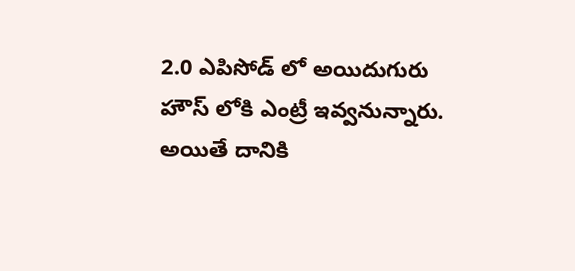2.0 ఎపిసోడ్ లో అయిదుగురు హౌస్ లోకి ఎంట్రీ ఇవ్వనున్నారు. అయితే దానికి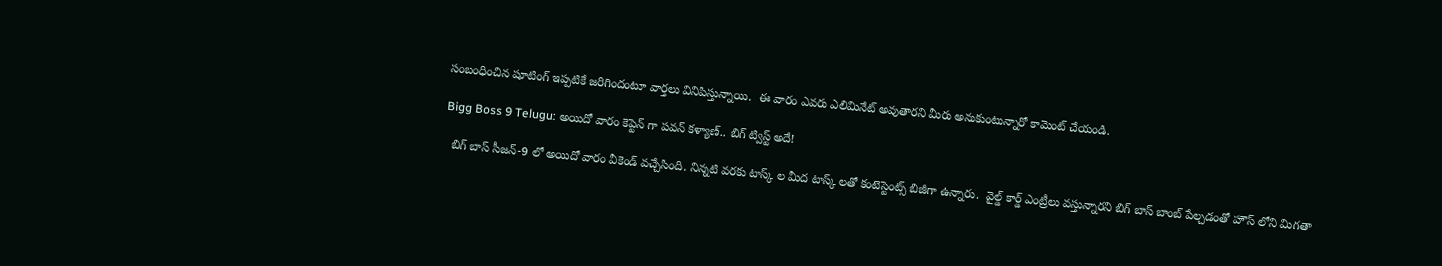సంబంధించిన షూటింగ్ ఇప్పటికే జరిగిందంటూ వార్తలు వినిపిస్తున్నాయి.  ఈ వారం ఎవరు ఎలిమినేట్ అవుతారని మీరు అనుకుంటున్నారో కామెంట్ చేయండి.

Bigg Boss 9 Telugu: అయిదో వారం కెప్టెన్ గా పవన్ కళ్యాణ్.. బిగ్ ట్విస్ట్ అదే!

  బిగ్ బాస్ సీజన్-9 లో అయిదో వారం వీకెండ్ వచ్చేసింది. నిన్నటి వరకు టాస్క్ ల మీద టాస్క్ లతో కంటెస్టెంట్స్ బిజీగా ఉన్నారు.  వైల్డ్ కార్డ్ ఎంట్రీలు వస్తున్నారని బిగ్ బాస్ బాంబ్ పేల్చడంతో హౌస్ లోని మిగతా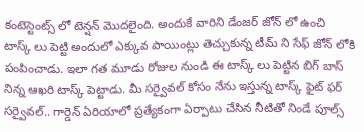కంటెస్టెంట్స్ లో టెన్షన్ మొదలైంది. అందుకే వారిని డేంజర్ జోన్ లో ఉంచి టాస్క్ లు పెట్టి అందులో ఎక్కువ పాయింట్లు తెచ్చుకున్న టీమ్ ని సేఫ్ జోన్ లోకి పంపించాడు. ఇలా గత మూడు రోజుల నుండి ఈ టాస్క్ లు పెట్టిన బిగ్ బాస్ నిన్న ఆఖరి టాస్క్ పెట్టాడు. మీ సర్వైవల్ కోసం నేను ఇస్తున్న టాస్క్ ఫైట్ ఫర్ సర్వైవల్.. గార్డెన్ ఏరియాలో ప్రత్యేకంగా ఏర్పాటు చేసిన నీటితో నిండే పూల్స్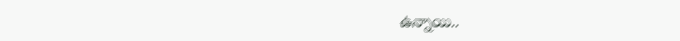ఉన్నాయి..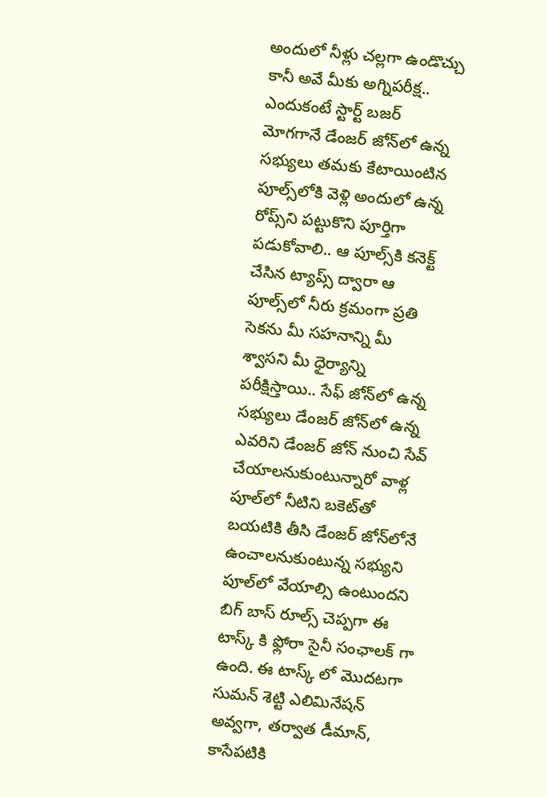అందులో నీళ్లు చల్లగా ఉండొచ్చు కానీ అవే మీకు అగ్నిపరీక్ష.. ఎందుకంటే స్టార్ట్ బజర్ మోగగానే డేంజర్ జోన్‌లో ఉన్న సభ్యులు తమకు కేటాయింటిన పూల్స్‌లోకి వెళ్లి అందులో ఉన్న రోప్స్‌ని పట్టుకొని పూర్తిగా పడుకోవాలి.. ఆ పూల్స్‌కి కనెక్ట్ చేసిన ట్యాప్స్ ద్వారా ఆ పూల్స్‌లో నీరు క్రమంగా ప్రతి సెకను మీ సహనాన్ని మీ శ్వాసని మీ ధైర్యాన్ని పరీక్షిస్తాయి.. సేఫ్‌ జోన్‌లో ఉన్న సభ్యులు డేంజర్ జోన్‌లో ఉన్న ఎవరిని డేంజర్ జోన్‌ నుంచి సేవ్ చేయాలనుకుంటున్నారో వాళ్ల పూల్‌లో నీటిని బకెట్‌తో బయటికి తీసి డేంజర్ జోన్‌లోనే ఉంచాలనుకుంటున్న సభ్యుని పూల్‌లో వేయాల్సి ఉంటుందని బిగ్ బాస్ రూల్స్ చెప్పగా ఈ టాస్క్ కి ఫ్లోరా సైనీ సంఛాలక్ గా ఉంది. ఈ టాస్క్ లో మొదటగా సుమన్ శెట్టి ఎలిమినేషన్ అవ్వగా, తర్వాత డీమాన్, కాసేపటికి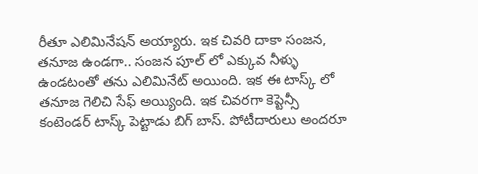రీతూ ఎలిమినేషన్ అయ్యారు. ఇక చివరి దాకా సంజన, తనూజ ఉండగా.. సంజన పూల్ లో ఎక్కువ నీళ్ళు ఉండటంతో తను ఎలిమినేట్ అయింది. ఇక ఈ టాస్క్ లో తనూజ గెలిచి సేఫ్ అయ్యింది. ఇక చివరగా కెప్టెన్సీ కంటెండర్ టాస్క్ పెట్టాడు బిగ్ బాస్. పోటీదారులు అందరూ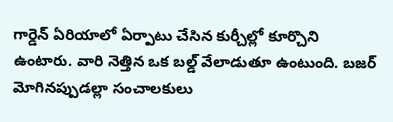గార్డెన్ ఏరియాలో ఏర్పాటు చేసిన కుర్చీల్లో కూర్చొని ఉంటారు. వారి నెత్తిన ఒక బల్డ్ వేలాడుతూ ఉంటుంది. బజర్ మోగినప్పుడల్లా సంచాలకులు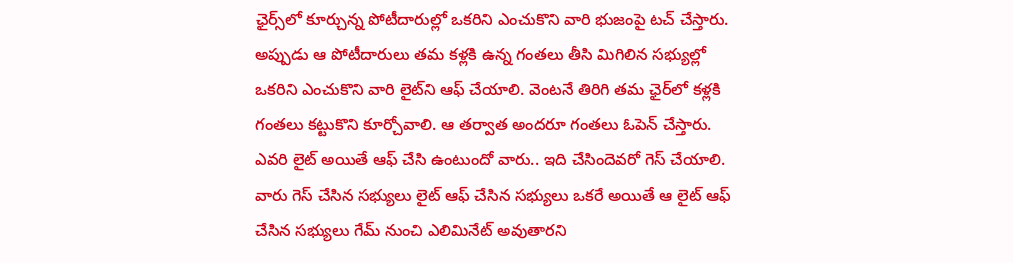ఛైర్స్‌లో కూర్చున్న పోటీదారుల్లో ఒకరిని ఎంచుకొని వారి భుజంపై టచ్ చేస్తారు. అప్పుడు ఆ పోటీదారులు తమ కళ్లకి ఉన్న గంతలు తీసి మిగిలిన సభ్యుల్లో ఒకరిని ఎంచుకొని వారి లైట్‌ని ఆఫ్ చేయాలి. వెంటనే తిరిగి తమ ఛైర్‌లో కళ్లకి గంతలు కట్టుకొని కూర్చోవాలి. ఆ తర్వాత అందరూ గంతలు ఓపెన్ చేస్తారు. ఎవరి లైట్ అయితే ఆఫ్ చేసి ఉంటుందో వారు.. ఇది చేసిందెవరో గెస్ చేయాలి. వారు గెస్ చేసిన సభ్యులు లైట్ ఆఫ్ చేసిన సభ్యులు ఒకరే అయితే ఆ లైట్ ఆఫ్ చేసిన సభ్యులు గేమ్ నుంచి ఎలిమినేట్ అవుతారని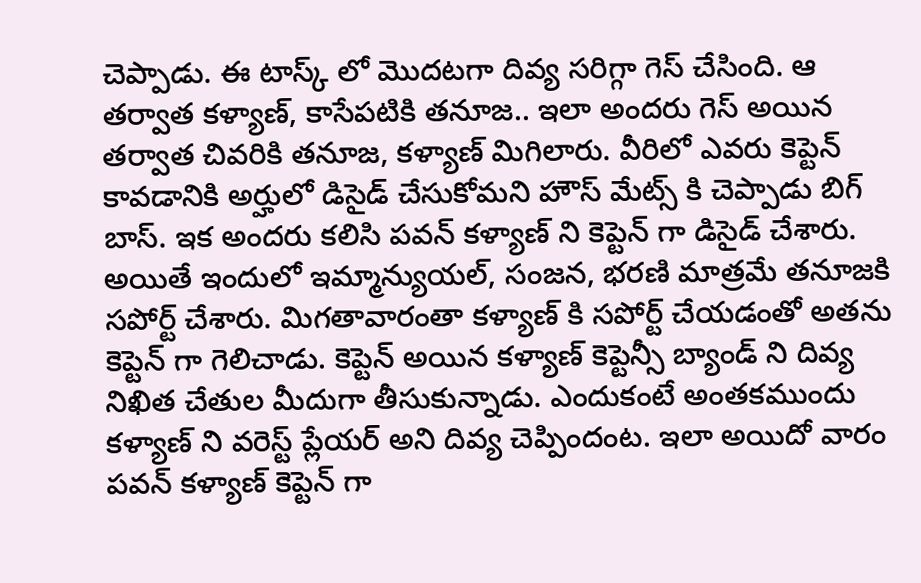చెప్పాడు. ఈ టాస్క్ లో మొదటగా దివ్య సరిగ్గా గెస్ చేసింది. ఆ తర్వాత కళ్యాణ్, కాసేపటికి తనూజ.. ఇలా అందరు గెస్ అయిన తర్వాత చివరికి తనూజ, కళ్యాణ్ మిగిలారు. వీరిలో ఎవరు కెప్టెన్ కావడానికి అర్హులో డిసైడ్ చేసుకోమని హౌస్ మేట్స్ కి చెప్పాడు బిగ్ బాస్. ఇక అందరు కలిసి పవన్ కళ్యాణ్ ని కెప్టెన్ గా డిసైడ్ చేశారు. అయితే ఇందులో ఇమ్మాన్యుయల్, సంజన, భరణి మాత్రమే తనూజకి సపోర్ట్ చేశారు. మిగతావారంతా కళ్యాణ్ కి సపోర్ట్ చేయడంతో అతను కెప్టెన్ గా గెలిచాడు. కెప్టెన్ అయిన కళ్యాణ్ కెప్టెన్సీ బ్యాండ్ ని దివ్య నిఖిత చేతుల మీదుగా తీసుకున్నాడు. ఎందుకంటే అంతకముందు కళ్యాణ్ ని వరెస్ట్ ప్లేయర్ అని దివ్య చెప్పిందంట. ఇలా అయిదో వారం పవన్ కళ్యాణ్ కెప్టెన్ గా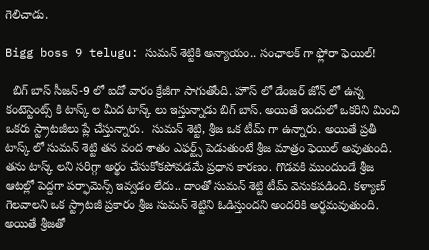గెలిచాడు.

Bigg boss 9 telugu: సుమన్ శెట్టికి అన్యాయం.. సంఛాలక్ గా ఫ్లోరా ఫెయిల్!

  బిగ్ బాస్ సీజన్-9 లో ఐదో వారం క్రేజీగా సాగుతోంది. హౌస్ లో డేంజర్ జోన్ లో ఉన్న కంటెస్టెంట్స్ కి టాస్క్ ల మీద టాస్క్ లు ఇస్తున్నాడు బిగ్ బాస్. అయితే ఇందులో ఒకరిని మించి ఒకరు స్ట్రాటజీలు ప్లే చేస్తున్నారు.  సుమన్ శెట్టి, శ్రీజ ఒక టీమ్ గా ఉన్నారు. అయితే ప్రతీ టాస్క్ లో సుమన్ శెట్టి తన వంద శాతం ఎఫర్ట్స్ పెడుతుంటే శ్రీజ మాత్రం ఫెయిల్ అవుతుంది. తను టాస్క్ లని సరిగ్గా అర్థం చేసుకోకపోవడమే ప్రధాన కారణం. గొడవకి ముందుండే శ్రీజ ఆటల్లో పెద్దగా పర్ఫామెన్స్ ఇవ్వడం లేదు.. దాంతో సుమన్ శెట్టి టీమ్ వెనుకపడింది. కళ్యాణ్ గెలవాలని ఒక స్ట్రాటజీ ప్రకారం శ్రీజ సుమన్ శెట్టిని ఓడిస్తుందని అందరికి అర్థమవుతుంది. అయితే శ్రీజతో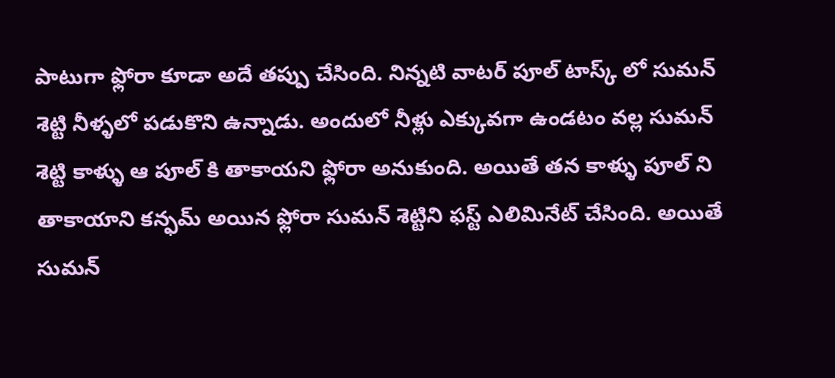పాటుగా ఫ్లోరా కూడా అదే తప్పు చేసింది. నిన్నటి వాటర్ పూల్ టాస్క్ లో సుమన్ శెట్టి నీళ్ళలో పడుకొని ఉన్నాడు. అందులో నీళ్లు ఎక్కువగా ఉండటం వల్ల సుమన్ శెట్టి కాళ్ళు ఆ పూల్ కి తాకాయని ఫ్లోరా అనుకుంది. అయితే తన కాళ్ళు పూల్ ని తాకాయాని కన్ఫమ్ అయిన ఫ్లోరా సుమన్ శెట్టిని ఫస్ట్ ఎలిమినేట్ చేసింది. అయితే సుమన్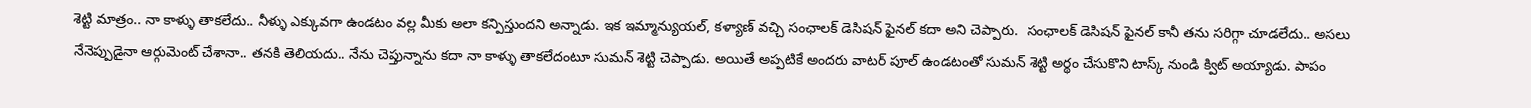శెట్టి మాత్రం.. నా కాళ్ళు తాకలేదు.. నీళ్ళు ఎక్కువగా ఉండటం వల్ల మీకు అలా కన్పిస్తుందని అన్నాడు. ఇక ఇమ్మాన్యుయల్, కళ్యాణ్ వచ్చి సంఛాలక్ డెసిషన్ ఫైనల్ కదా అని చెప్పారు.  సంఛాలక్ డెసిషన్ ఫైనల్ కానీ తను సరిగ్గా చూడలేదు.. అసలు నేనెప్పుడైనా ఆర్గుమెంట్ చేశానా.. తనకి తెలియదు.. నేను చెప్తున్నాను కదా నా కాళ్ళు తాకలేదంటూ సుమన్ శెట్టి చెప్పాడు. అయితే అప్పటికే అందరు వాటర్ పూల్ ఉండటంతో సుమన్ శెట్టి అర్థం చేసుకొని టాస్క్ నుండి క్విట్ అయ్యాడు. పాపం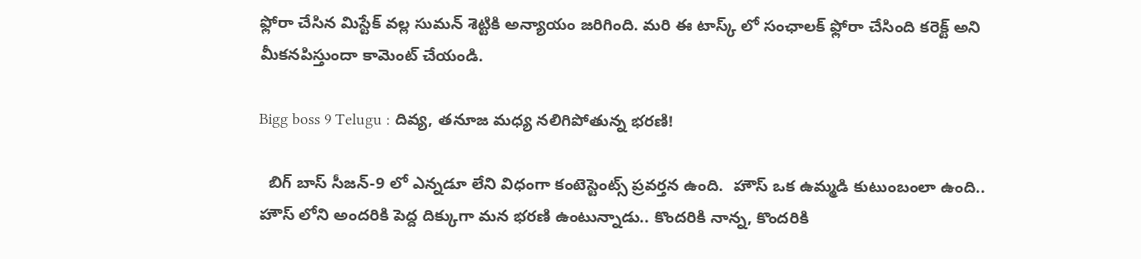ఫ్లోరా చేసిన మిస్టేక్ వల్ల సుమన్ శెట్టికి అన్యాయం జరిగింది. మరి ఈ టాస్క్ లో సంఛాలక్ ఫ్లోరా చేసింది కరెక్ట్ అని మీకనపిస్తుందా కామెంట్ చేయండి.

Bigg boss 9 Telugu : దివ్య, తనూజ మధ్య నలిగిపోతున్న భరణి!

  బిగ్ బాస్ సీజన్-9 లో ఎన్నడూ లేని విధంగా కంటెస్టెంట్స్ ప్రవర్తన ఉంది.  హౌస్ ఒక ఉమ్మడి కుటుంబంలా ఉంది.. హౌస్ లోని అందరికి పెద్ద దిక్కుగా మన భరణి ఉంటున్నాడు.. కొందరికి నాన్న, కొందరికి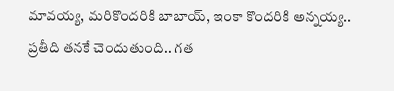మావయ్య, మరికొందరికి బాబాయ్, ఇంకా కొందరికి అన్నయ్య.. ప్రతీది తనకే చెందుతుంది.. గత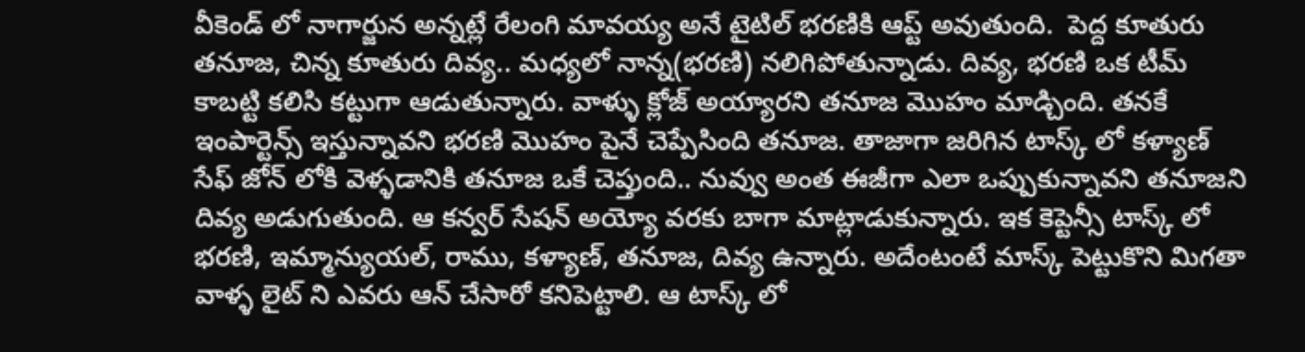వీకెండ్ లో నాగార్జున అన్నట్లే రేలంగి మావయ్య అనే టైటిల్ భరణికి ఆప్ట్ అవుతుంది.  పెద్ద కూతురు తనూజ, చిన్న కూతురు దివ్య.. మధ్యలో నాన్న(భరణి) నలిగిపోతున్నాడు. దివ్య, భరణి ఒక టీమ్ కాబట్టి కలిసి కట్టుగా ఆడుతున్నారు. వాళ్ళు క్లోజ్ అయ్యారని తనూజ మొహం మాడ్చింది. తనకే ఇంపార్టెన్స్ ఇస్తున్నావని భరణి మొహం పైనే చెప్పేసింది తనూజ. తాజాగా జరిగిన టాస్క్ లో కళ్యాణ్ సేఫ్ జోన్ లోకి వెళ్ళడానికి తనూజ ఒకే చెప్తుంది.. నువ్వు అంత ఈజీగా ఎలా ఒప్పుకున్నావని తనూజని దివ్య అడుగుతుంది. ఆ కన్వర్ సేషన్ అయ్యో వరకు బాగా మాట్లాడుకున్నారు. ఇక కెప్టెన్సీ టాస్క్ లో భరణి, ఇమ్మాన్యుయల్, రాము, కళ్యాణ్, తనూజ, దివ్య ఉన్నారు. అదేంటంటే మాస్క్ పెట్టుకొని మిగతా వాళ్ళ లైట్ ని ఎవరు ఆన్ చేసారో కనిపెట్టాలి. ఆ టాస్క్ లో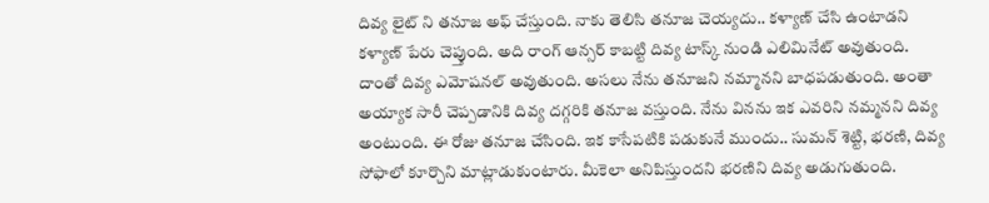దివ్య లైట్ ని తనూజ అఫ్ చేస్తుంది. నాకు తెలిసి తనూజ చెయ్యదు.. కళ్యాణ్ చేసి ఉంటాడని కళ్యాణ్ పేరు చెప్తుంది. అది రాంగ్ ఆన్సర్ కాబట్టి దివ్య టాస్క్ నుండి ఎలిమినేట్ అవుతుంది. దాంతో దివ్య ఎమోషనల్ అవుతుంది. అసలు నేను తనూజని నమ్మానని బాధపడుతుంది. అంతా అయ్యాక సారీ చెప్పడానికి దివ్య దగ్గరికి తనూజ వస్తుంది. నేను వినను ఇక ఎవరిని నమ్మనని దివ్య అంటుంది. ఈ రోజు తనూజ చేసింది. ఇక కాసేపటికి పడుకునే ముందు.. సుమన్ శెట్టి, భరణి, దివ్య సోఫాలో కూర్చొని మాట్లాడుకుంటారు. మీకెలా అనిపిస్తుందని భరణిని దివ్య అడుగుతుంది.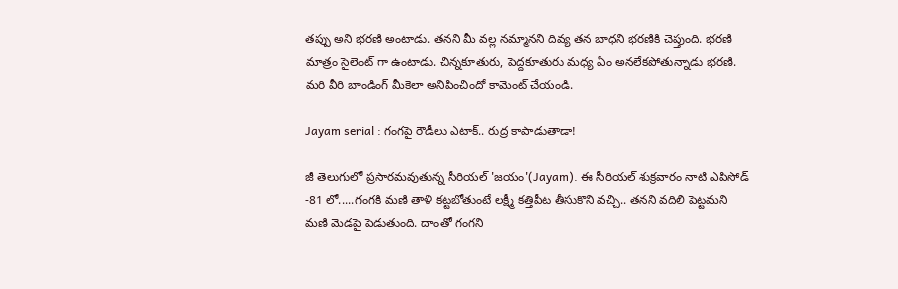తప్పు అని భరణి అంటాడు. తనని మీ వల్ల నమ్మానని దివ్య తన బాధని భరణికి చెప్తుంది. భరణి మాత్రం సైలెంట్ గా ఉంటాడు. చిన్నకూతురు, పెద్దకూతురు మధ్య ఏం అనలేకపోతున్నాడు భరణి. మరి వీరి బాండింగ్ మీకెలా అనిపించిందో కామెంట్ చేయండి.

Jayam serial : గంగపై రౌడీలు ఎటాక్.. రుద్ర కాపాడుతాడా!

జీ తెలుగులో ప్రసారమవుతున్న సీరియల్ 'జయం'(Jayam). ఈ సీరియల్ శుక్రవారం నాటి ఎపిసోడ్ -81 లో.....గంగకి మణి తాళి కట్టబోతుంటే లక్ష్మీ కత్తిపీట తీసుకొని వచ్చి.. తనని వదిలి పెట్టమని మణి మెడపై పెడుతుంది. దాంతో గంగని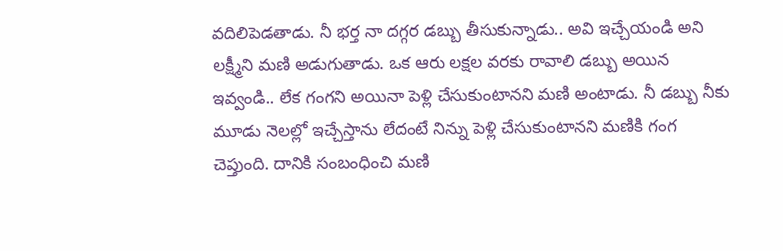వదిలిపెడతాడు. నీ భర్త నా దగ్గర డబ్బు తీసుకున్నాడు.. అవి ఇచ్చేయండి అని లక్ష్మీని మణి అడుగుతాడు. ఒక ఆరు లక్షల వరకు రావాలి డబ్బు అయిన ఇవ్వండి.. లేక గంగని అయినా పెళ్లి చేసుకుంటానని మణి అంటాడు. నీ డబ్బు నీకు మూడు నెలల్లో ఇచ్చేస్తాను లేదంటే నిన్ను పెళ్లి చేసుకుంటానని మణికి గంగ చెప్తుంది. దానికి సంబంధించి మణి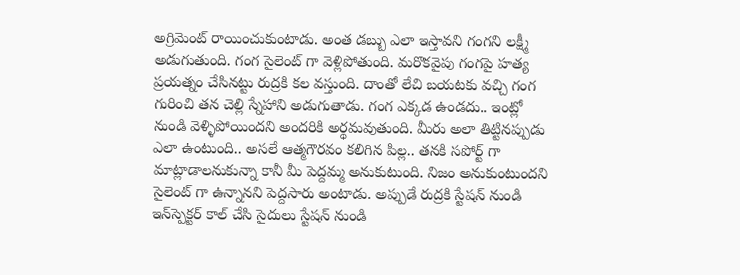అగ్రిమెంట్ రాయించుకుంటాడు. అంత డబ్బు ఎలా ఇస్తావని గంగని లక్ష్మీ అడుగుతుంది. గంగ సైలెంట్ గా వెళ్లిపోతుంది. మరొకవైపు గంగపై హత్య ప్రయత్నం చేసినట్టు రుద్రకి కల వస్తుంది. దాంతో లేచి బయటకు వచ్చి గంగ గురించి తన చెల్లి స్నేహాని అడుగుతాడు. గంగ ఎక్కడ ఉండదు.. ఇంట్లో నుండి వెళ్ళిపోయిందని అందరికి అర్థమవుతుంది. మీరు అలా తిట్టినప్పుడు ఎలా ఉంటుంది.. అసలే ఆత్మగౌరవం కలిగిన పిల్ల.. తనకి సపోర్ట్ గా మాట్లాడాలనుకున్నా కానీ మీ పెద్దమ్మ అనుకుటుంది. నిజం అనుకుంటుందని సైలెంట్ గా ఉన్నానని పెద్దసారు అంటాడు. అప్పుడే రుద్రకి స్టేషన్ నుండి ఇన్‌స్పెక్టర్ కాల్ చేసి సైదులు స్టేషన్ నుండి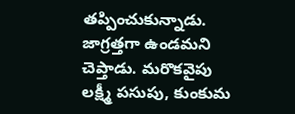తప్పించుకున్నాడు. జాగ్రత్తగా ఉండమని చెప్తాడు. మరొకవైపు లక్ష్మీ పసుపు, కుంకుమ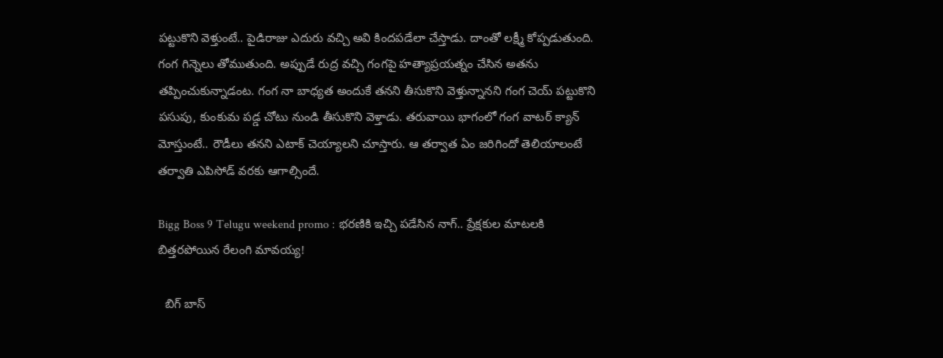పట్టుకొని వెళ్తుంటే.. పైడిరాజు ఎదురు వచ్చి అవి కిందపడేలా చేస్తాడు. దాంతో లక్ష్మీ కోప్పడుతుంది. గంగ గిన్నెలు తోముతుంది. అప్పుడే రుద్ర వచ్చి గంగపై హత్యాప్రయత్నం చేసిన అతను తప్పించుకున్నాడంట. గంగ నా బాధ్యత అందుకే తనని తీసుకొని వెళ్తున్నానని గంగ చెయ్ పట్టుకొని పసుపు, కుంకుమ పడ్డ చోటు నుండి తీసుకొని వెళ్తాడు. తరువాయి భాగంలో గంగ వాటర్ క్యాన్ మోస్తుంటే.. రౌడీలు తనని ఎటాక్ చెయ్యాలని చూస్తారు. ఆ తర్వాత ఏం జరిగిందో తెలియాలంటే తర్వాతి ఎపిసోడ్ వరకు ఆగాల్సిందే.

Bigg Boss 9 Telugu weekend promo : భరణికి ఇచ్చి పడేసిన నాగ్.. ప్రేక్షకుల మాటలకి బిత్తరపోయిన రేలంగి మావయ్య!

  బిగ్ బాస్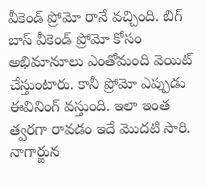వీకెండ్ ప్రోమో రానే వచ్చింది. బిగ్ బాస్ వీకెండ్ ప్రోమో కోసం అభిమానూలు ఎంతోమంది వెయిట్ చేస్తుంటారు. కానీ ప్రోమో ఎప్పుడు ఈవినింగ్ వస్తుంది. ఇలా ఇంత త్వరగా రావడం ఇదే మొదటి సారి. నాగార్జున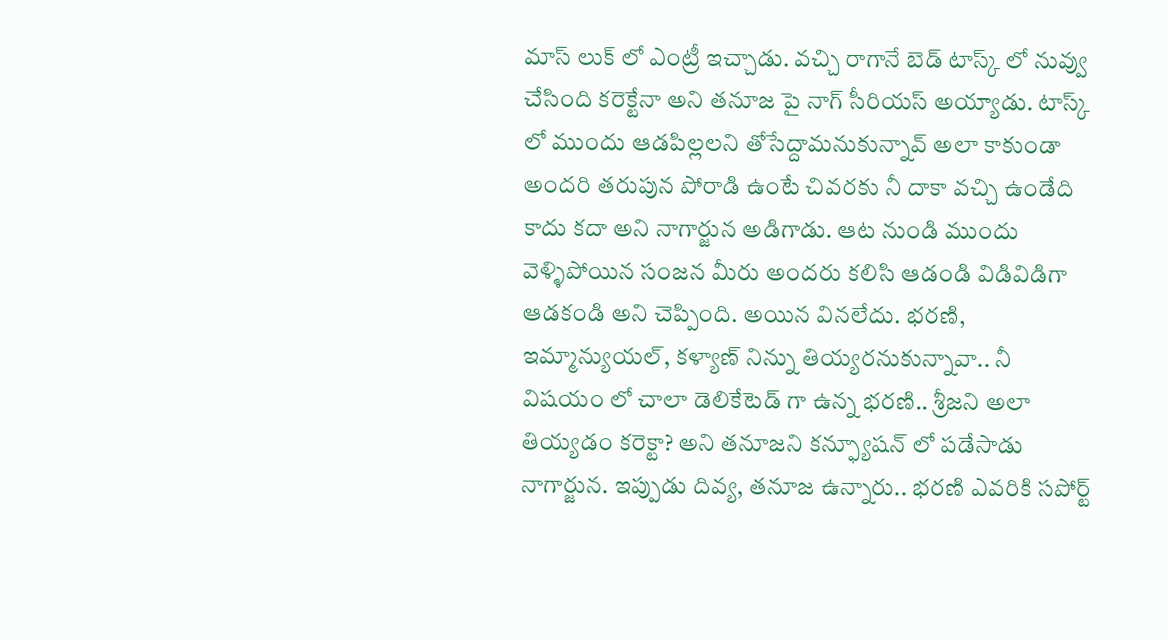మాస్ లుక్ లో ఎంట్రీ ఇచ్చాడు. వచ్చి రాగానే బెడ్ టాస్క్ లో నువ్వు చేసింది కరెక్టేనా అని తనూజ పై నాగ్ సీరియస్ అయ్యాడు. టాస్క్ లో ముందు ఆడపిల్లలని తోసేద్దామనుకున్నావ్ అలా కాకుండా అందరి తరుపున పోరాడి ఉంటే చివరకు నీ దాకా వచ్చి ఉండేది కాదు కదా అని నాగార్జున అడిగాడు. ఆట నుండి ముందు వెళ్ళిపోయిన సంజన మీరు అందరు కలిసి ఆడండి విడివిడిగా ఆడకండి అని చెప్పింది. అయిన వినలేదు. భరణి, ఇమ్మాన్యుయల్, కళ్యాణ్ నిన్ను తియ్యరనుకున్నావా.. నీ విషయం లో చాలా డెలికేటెడ్ గా ఉన్న భరణి.. శ్రీజని అలా తియ్యడం కరెక్టా? అని తనూజని కన్ఫ్యూషన్ లో పడేసాడు నాగార్జున. ఇప్పుడు దివ్య, తనూజ ఉన్నారు.. భరణి ఎవరికి సపోర్ట్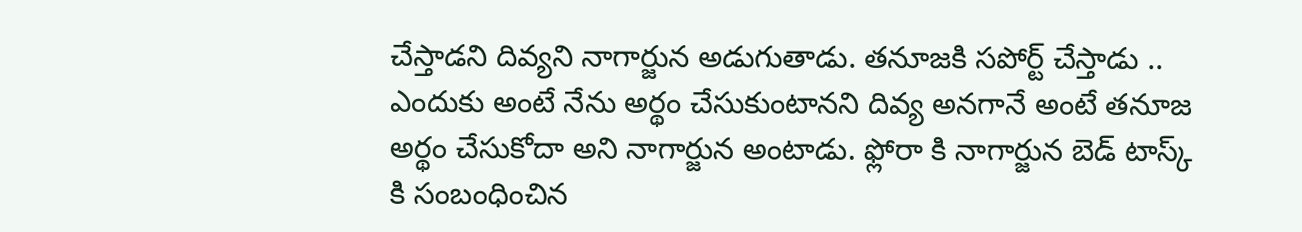చేస్తాడని దివ్యని నాగార్జున అడుగుతాడు. తనూజకి సపోర్ట్ చేస్తాడు .. ఎందుకు అంటే నేను అర్థం చేసుకుంటానని దివ్య అనగానే అంటే తనూజ అర్థం చేసుకోదా అని నాగార్జున అంటాడు. ఫ్లోరా కి నాగార్జున బెడ్ టాస్క్ కి సంబంధించిన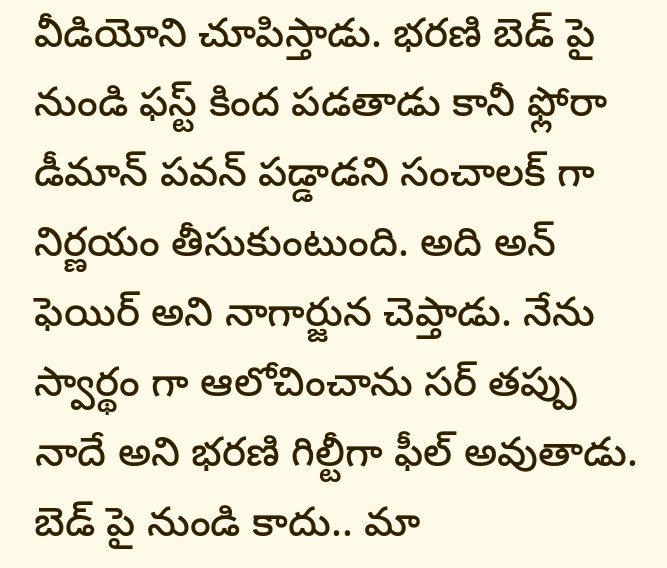వీడియోని చూపిస్తాడు. భరణి బెడ్ పై నుండి ఫస్ట్ కింద పడతాడు కానీ ఫ్లోరా డీమాన్ పవన్ పడ్డాడని సంచాలక్ గా నిర్ణయం తీసుకుంటుంది. అది అన్ ఫెయిర్ అని నాగార్జున చెప్తాడు. నేను స్వార్థం గా ఆలోచించాను సర్ తప్పు నాదే అని భరణి గిల్టీగా ఫీల్ అవుతాడు. బెడ్ పై నుండి కాదు.. మా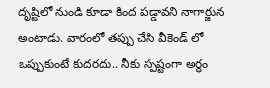దృష్టిలో నుండి కూడా కింద పడ్డావని నాగార్జున అంటాడు. వారంలో తప్పు చేసి వీకెండ్ లో ఒప్పుకుంటే కుదరదు.. నీకు స్పష్టంగా అర్థం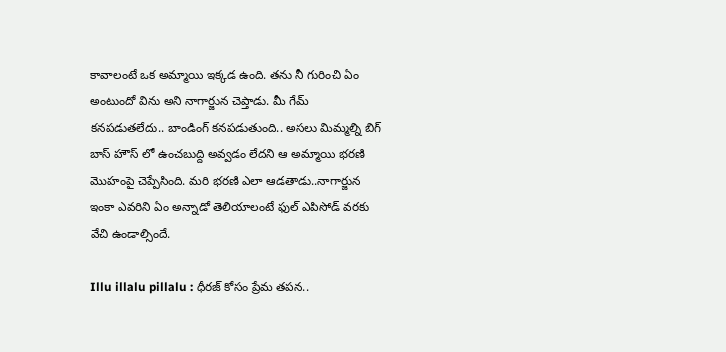కావాలంటే ఒక అమ్మాయి ఇక్కడ ఉంది. తను నీ గురించి ఏం అంటుందో విను అని నాగార్జున చెప్తాడు. మీ గేమ్ కనపడుతలేదు.. బాండింగ్ కనపడుతుంది.. అసలు మిమ్మల్ని బిగ్ బాస్ హౌస్ లో ఉంచబుద్ది అవ్వడం లేదని ఆ అమ్మాయి భరణి మొహంపై చెప్పేసింది. మరి భరణి ఎలా ఆడతాడు..నాగార్జున ఇంకా ఎవరిని ఏం అన్నాడో తెలియాలంటే ఫుల్ ఎపిసోడ్ వరకు వేచి ఉండాల్సిందే.

Illu illalu pillalu : ధీరజ్ కోసం ప్రేమ తపన..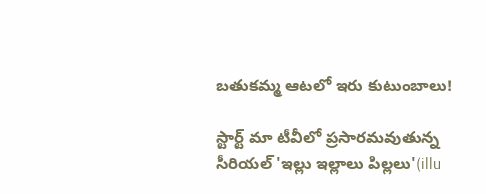బతుకమ్మ ఆటలో ఇరు కుటుంబాలు!

స్టార్ట్ మా టీవీలో ప్రసారమవుతున్న సీరియల్ 'ఇల్లు ఇల్లాలు పిల్లలు'(illu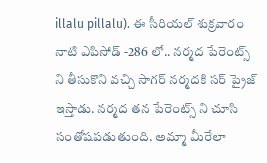illalu pillalu). ఈ సీరియల్ శుక్రవారం నాటి ఎపిసోడ్ -286 లో.. నర్మద పేరెంట్స్ ని తీసుకొని వచ్చి సాగర్ నర్మదకి సర్ ప్రైజ్ ఇస్తాడు. నర్మద తన పేరెంట్స్ ని చూసి సంతోషపడుతుంది. అమ్మా మీరేలా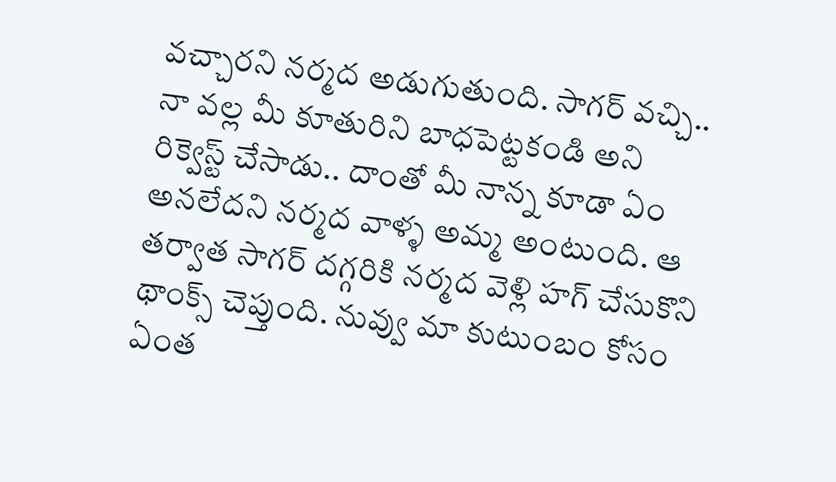వచ్చారని నర్మద అడుగుతుంది. సాగర్ వచ్చి.. నా వల్ల మీ కూతురిని బాధపెట్టకండి అని రిక్వెస్ట్ చేసాడు.. దాంతో మీ నాన్న కూడా ఏం అనలేదని నర్మద వాళ్ళ అమ్మ అంటుంది. ఆ తర్వాత సాగర్ దగ్గరికి నర్మద వెళ్లి హగ్ చేసుకొని థాంక్స్ చెప్తుంది. నువ్వు మా కుటుంబం కోసం ఏంత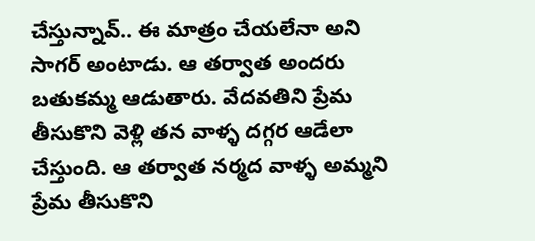చేస్తున్నావ్.. ఈ మాత్రం చేయలేనా అని సాగర్ అంటాడు. ఆ తర్వాత అందరు బతుకమ్మ ఆడుతారు. వేదవతిని ప్రేమ తీసుకొని వెళ్లి తన వాళ్ళ దగ్గర ఆడేలా చేస్తుంది. ఆ తర్వాత నర్మద వాళ్ళ అమ్మని ప్రేమ తీసుకొని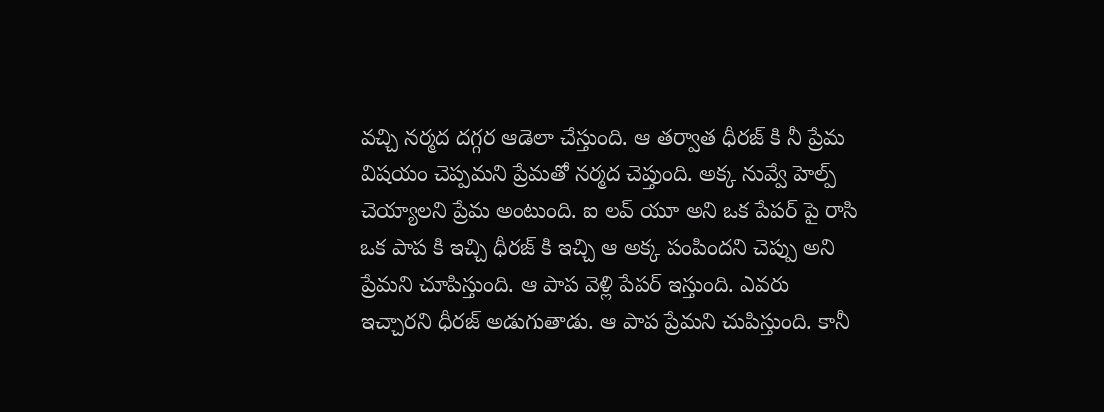వచ్చి నర్మద దగ్గర ఆడెలా చేస్తుంది. ఆ తర్వాత ధీరజ్ కి నీ ప్రేమ విషయం చెప్పమని ప్రేమతో నర్మద చెప్తుంది. అక్క నువ్వే హెల్ప్ చెయ్యాలని ప్రేమ అంటుంది. ఐ లవ్ యూ అని ఒక పేపర్ పై రాసి ఒక పాప కి ఇచ్చి ధీరజ్ కి ఇచ్చి ఆ అక్క పంపిందని చెప్పు అని ప్రేమని చూపిస్తుంది. ఆ పాప వెళ్లి పేపర్ ఇస్తుంది. ఎవరు ఇచ్చారని ధీరజ్ అడుగుతాడు. ఆ పాప ప్రేమని చుపిస్తుంది. కానీ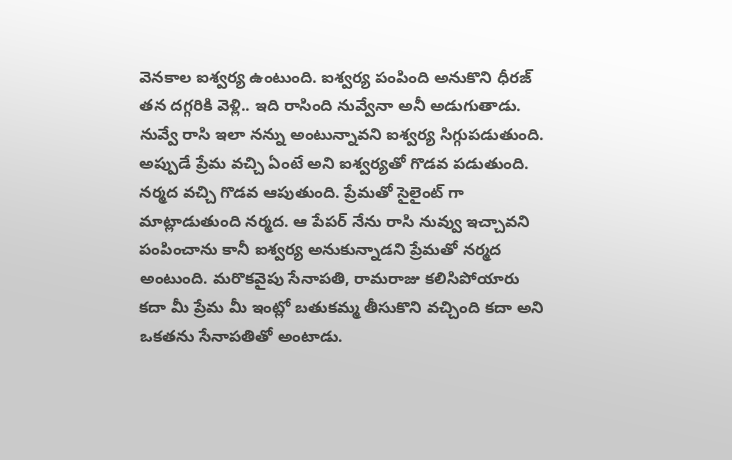వెనకాల ఐశ్వర్య ఉంటుంది. ఐశ్వర్య పంపింది అనుకొని ధీరజ్ తన దగ్గరికి వెళ్లి.. ఇది రాసింది నువ్వేనా అనీ అడుగుతాడు. నువ్వే రాసి ఇలా నన్ను అంటున్నావని ఐశ్వర్య సిగ్గుపడుతుంది. అప్పుడే ప్రేమ వచ్చి ఏంటే అని ఐశ్వర్యతో గొడవ పడుతుంది. నర్మద వచ్చి గొడవ ఆపుతుంది. ప్రేమతో సైలైంట్ గా మాట్లాడుతుంది నర్మద. ఆ పేపర్ నేను రాసి నువ్వు ఇచ్చావని పంపించాను కానీ ఐశ్వర్య అనుకున్నాడని ప్రేమతో నర్మద అంటుంది. మరొకవైపు సేనాపతి, రామరాజు కలిసిపోయారు కదా మీ ప్రేమ మీ ఇంట్లో బతుకమ్మ తీసుకొని వచ్చింది కదా అని ఒకతను సేనాపతితో అంటాడు.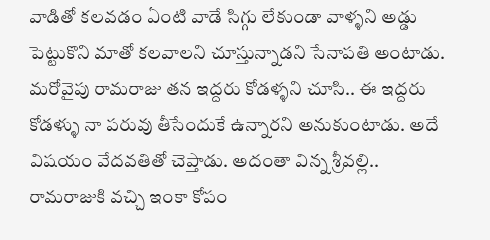వాడితో కలవడం ఏంటి వాడే సిగ్గు లేకుండా వాళ్ళని అడ్డు పెట్టుకొని మాతో కలవాలని చూస్తున్నాడని సేనాపతి అంటాడు. మరోవైపు రామరాజు తన ఇద్దరు కోడళ్ళని చూసి.. ఈ ఇద్దరు కోడళ్ళు నా పరువు తీసేందుకే ఉన్నారని అనుకుంటాడు. అదే విషయం వేదవతితో చెప్తాడు. అదంతా విన్న శ్రీవల్లి.. రామరాజుకి వచ్చి ఇంకా కోపం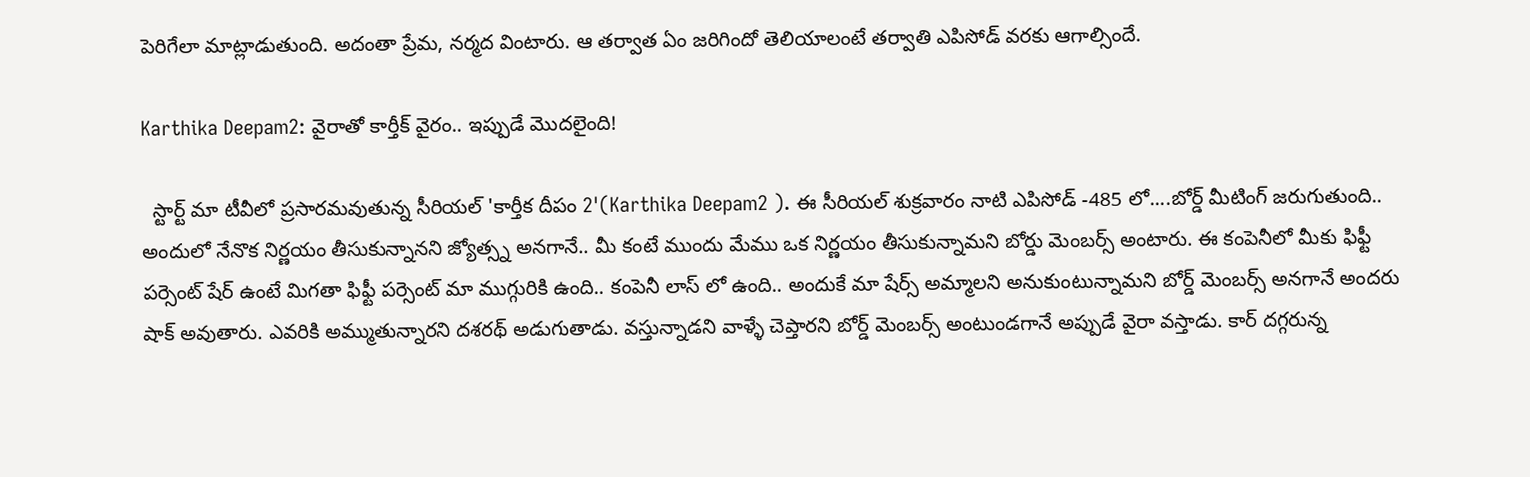పెరిగేలా మాట్లాడుతుంది. అదంతా ప్రేమ, నర్మద వింటారు. ఆ తర్వాత ఏం జరిగిందో తెలియాలంటే తర్వాతి ఎపిసోడ్ వరకు ఆగాల్సిందే.

Karthika Deepam2: వైరాతో కార్తీక్ వైరం.. ఇప్పుడే మొదలైంది!

  స్టార్ట్ మా టీవీలో ప్రసారమవుతున్న సీరియల్ 'కార్తీక దీపం 2'(Karthika Deepam2 ). ఈ సీరియల్ శుక్రవారం నాటి ఎపిసోడ్ -485 లో....బోర్డ్ మీటింగ్ జరుగుతుంది.. అందులో నేనొక నిర్ణయం తీసుకున్నానని జ్యోత్స్న అనగానే.. మీ కంటే ముందు మేము ఒక నిర్ణయం తీసుకున్నామని బోర్డు మెంబర్స్ అంటారు. ఈ కంపెనీలో మీకు ఫిఫ్టీ పర్సెంట్ షేర్ ఉంటే మిగతా ఫిఫ్టీ పర్సెంట్ మా ముగ్గురికి ఉంది.. కంపెనీ లాస్ లో ఉంది.. అందుకే మా షేర్స్ అమ్మాలని అనుకుంటున్నామని బోర్డ్ మెంబర్స్ అనగానే అందరు షాక్ అవుతారు. ఎవరికి అమ్ముతున్నారని దశరథ్ అడుగుతాడు. వస్తున్నాడని వాళ్ళే చెప్తారని బోర్డ్ మెంబర్స్ అంటుండగానే అప్పుడే వైరా వస్తాడు. కార్ దగ్గరున్న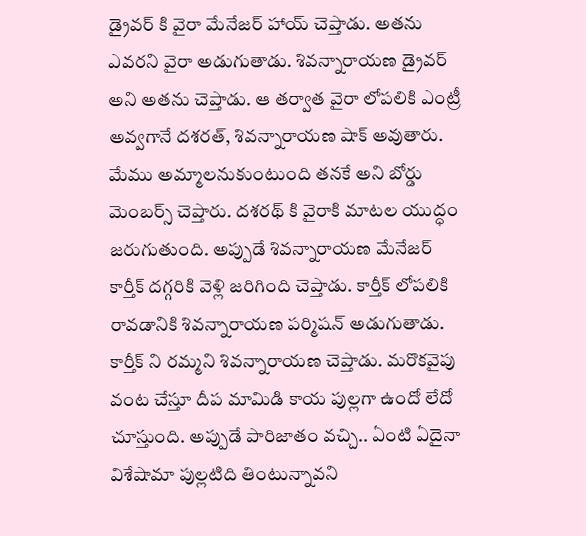డ్రైవర్ కి వైరా మేనేజర్ హాయ్ చెప్తాడు. అతను ఎవరని వైరా అడుగుతాడు. శివన్నారాయణ డ్రైవర్ అని అతను చెప్తాడు. ఆ తర్వాత వైరా లోపలికి ఎంట్రీ అవ్వగానే దశరత్, శివన్నారాయణ షాక్ అవుతారు. మేము అమ్మాలనుకుంటుంది తనకే అని బోర్డు మెంబర్స్ చెప్తారు. దశరథ్ కి వైరాకి మాటల యుద్ధం జరుగుతుంది. అప్పుడే శివన్నారాయణ మేనేజర్ కార్తీక్ దగ్గరికి వెళ్లి జరిగింది చెప్తాడు. కార్తీక్ లోపలికి రావడానికి శివన్నారాయణ పర్మిషన్ అడుగుతాడు. కార్తీక్ ని రమ్మని శివన్నారాయణ చెప్తాడు. మరొకవైపు వంట చేస్తూ దీప మామిడి కాయ పుల్లగా ఉందో లేదో చూస్తుంది. అప్పుడే పారిజాతం వచ్చి.. ఏంటి ఏదైనా విశేషామా పుల్లటిది తింటున్నావని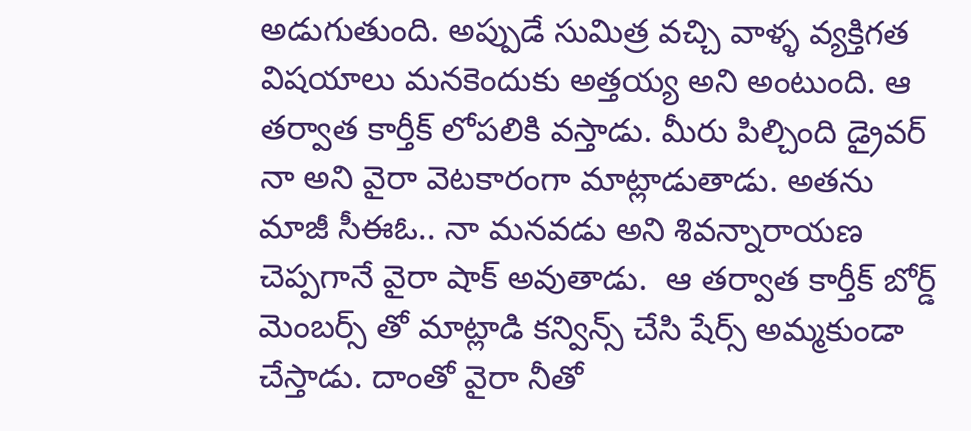అడుగుతుంది. అప్పుడే సుమిత్ర వచ్చి వాళ్ళ వ్యక్తిగత విషయాలు మనకెందుకు అత్తయ్య అని అంటుంది. ఆ తర్వాత కార్తీక్ లోపలికి వస్తాడు. మీరు పిల్చింది డ్రైవర్ నా అని వైరా వెటకారంగా మాట్లాడుతాడు. అతను మాజీ సీఈఓ.. నా మనవడు అని శివన్నారాయణ చెప్పగానే వైరా షాక్ అవుతాడు.  ఆ తర్వాత కార్తీక్ బోర్డ్ మెంబర్స్ తో మాట్లాడి కన్విన్స్ చేసి షేర్స్ అమ్మకుండా చేస్తాడు. దాంతో వైరా నీతో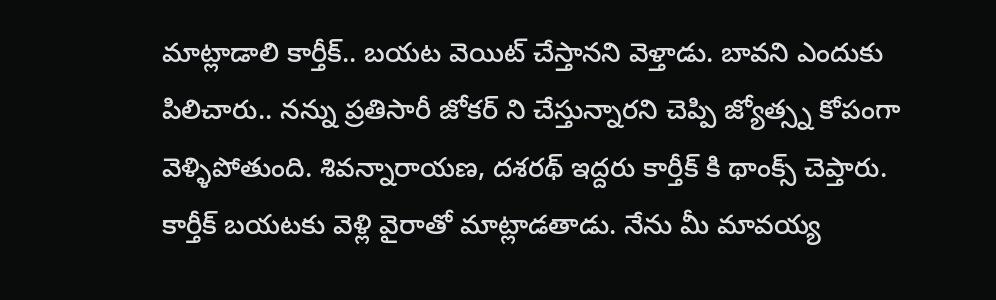మాట్లాడాలి కార్తీక్.. బయట వెయిట్ చేస్తానని వెళ్తాడు. బావని ఎందుకు పిలిచారు.. నన్ను ప్రతిసారీ జోకర్ ని చేస్తున్నారని చెప్పి జ్యోత్స్న కోపంగా వెళ్ళిపోతుంది. శివన్నారాయణ, దశరథ్ ఇద్దరు కార్తీక్ కి థాంక్స్ చెప్తారు. కార్తీక్ బయటకు వెళ్లి వైరాతో మాట్లాడతాడు. నేను మీ మావయ్య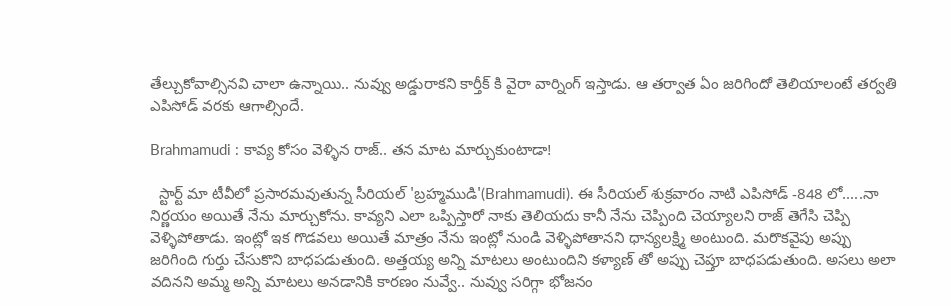తేల్చుకోవాల్సినవి చాలా ఉన్నాయి.. నువ్వు అడ్డురాకని కార్తీక్ కి వైరా వార్నింగ్ ఇస్తాడు. ఆ తర్వాత ఏం జరిగిందో తెలియాలంటే తర్వతి ఎపిసోడ్ వరకు ఆగాల్సిందే.

Brahmamudi : కావ్య కోసం వెళ్ళిన రాజ్.. తన మాట మార్చుకుంటాడా!

  స్టార్ట్ మా టీవీలో ప్రసారమవుతున్న సీరియల్ 'బ్రహ్మముడి'(Brahmamudi). ఈ సీరియల్ శుక్రవారం నాటి ఎపిసోడ్ -848 లో.....నా నిర్ణయం అయితే నేను మార్చుకోను. కావ్యని ఎలా ఒప్పిస్తారో నాకు తెలియదు కానీ నేను చెప్పింది చెయ్యాలని రాజ్ తెగేసి చెప్పి వెళ్ళిపోతాడు. ఇంట్లో ఇక గొడవలు అయితే మాత్రం నేను ఇంట్లో నుండి వెళ్ళిపోతానని ధాన్యలక్ష్మి అంటుంది. మరొకవైపు అప్పు జరిగింది గుర్తు చేసుకొని బాధపడుతుంది. అత్తయ్య అన్ని మాటలు అంటుందిని కళ్యాణ్ తో అప్పు చెప్తూ బాధపడుతుంది. అసలు అలా వదినని అమ్మ అన్ని మాటలు అనడానికి కారణం నువ్వే.. నువ్వు సరిగ్గా భోజనం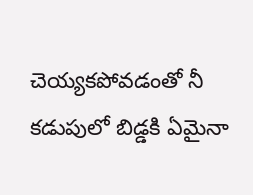చెయ్యకపోవడంతో నీ కడుపులో బిడ్డకి ఏమైనా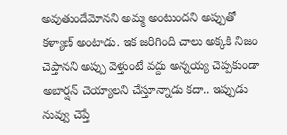అవుతుందేమోనని అమ్మ అంటుందని అప్పుతో కళ్యాణ్ అంటాడు. ఇక జరిగింది చాలు అక్కకి నిజం చెప్తానని అప్పు వెళ్తుంటే వద్దు అన్నయ్య చెప్పకుండా అబార్షన్ చెయ్యాలని చేస్తూన్నాడు కదా.. ఇప్పుడు నువ్వు చెప్తే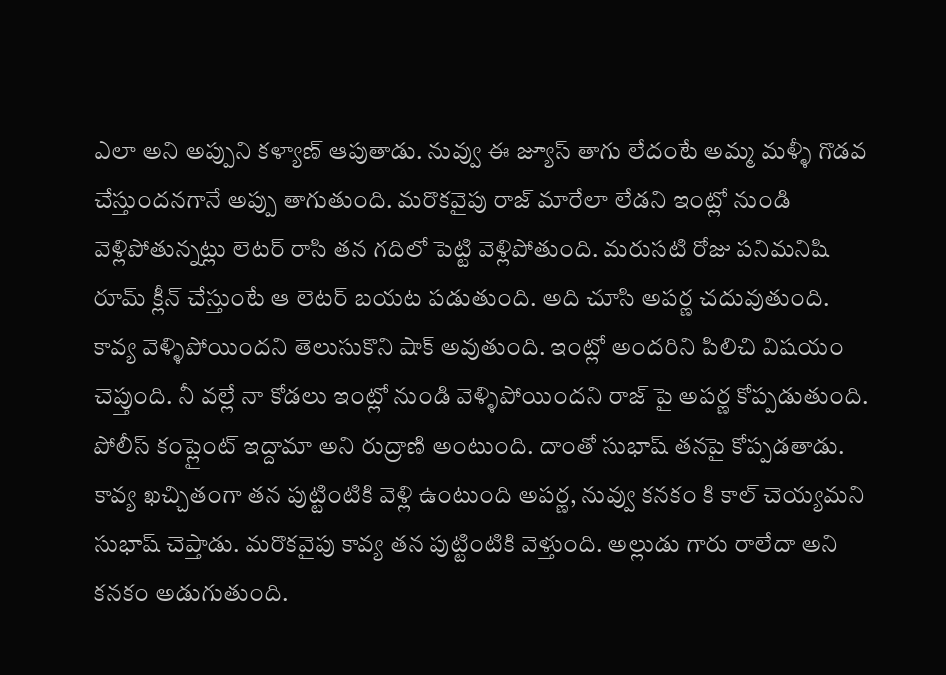ఎలా అని అప్పుని కళ్యాణ్ ఆపుతాడు. నువ్వు ఈ జ్యూస్ తాగు లేదంటే అమ్మ మళ్ళీ గొడవ చేస్తుందనగానే అప్పు తాగుతుంది. మరొకవైపు రాజ్ మారేలా లేడని ఇంట్లో నుండి వెళ్లిపోతున్నట్లు లెటర్ రాసి తన గదిలో పెట్టి వెళ్లిపోతుంది. మరుసటి రోజు పనిమనిషి రూమ్ క్లీన్ చేస్తుంటే ఆ లెటర్ బయట పడుతుంది. అది చూసి అపర్ణ చదువుతుంది. కావ్య వెళ్ళిపోయిందని తెలుసుకొని షాక్ అవుతుంది. ఇంట్లో అందరిని పిలిచి విషయం చెప్తుంది. నీ వల్లే నా కోడలు ఇంట్లో నుండి వెళ్ళిపోయిందని రాజ్ పై అపర్ణ కోప్పడుతుంది. పోలీస్ కంప్లైంట్ ఇద్దామా అని రుద్రాణి అంటుంది. దాంతో సుభాష్ తనపై కోప్పడతాడు. కావ్య ఖచ్చితంగా తన పుట్టింటికి వెళ్లి ఉంటుంది అపర్ణ, నువ్వు కనకం కి కాల్ చెయ్యమని సుభాష్ చెప్తాడు. మరొకవైపు కావ్య తన పుట్టింటికి వెళ్తుంది. అల్లుడు గారు రాలేదా అని కనకం అడుగుతుంది.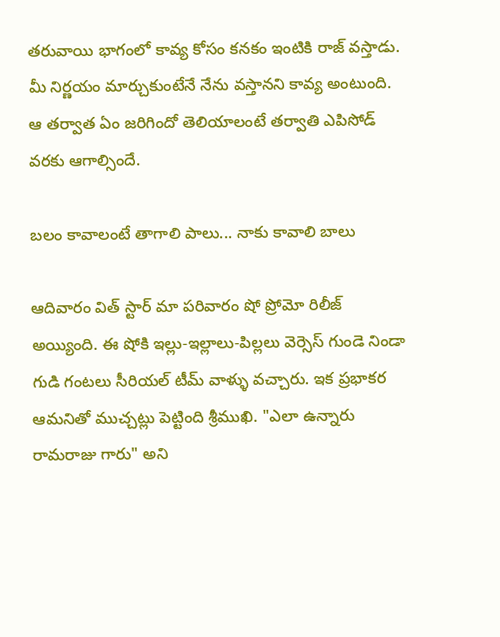తరువాయి భాగంలో కావ్య కోసం కనకం ఇంటికి రాజ్ వస్తాడు. మీ నిర్ణయం మార్చుకుంటేనే నేను వస్తానని కావ్య అంటుంది. ఆ తర్వాత ఏం జరిగిందో తెలియాలంటే తర్వాతి ఎపిసోడ్ వరకు ఆగాల్సిందే.

బలం కావాలంటే తాగాలి పాలు... నాకు కావాలి బాలు

ఆదివారం విత్ స్టార్ మా పరివారం షో ప్రోమో రిలీజ్ అయ్యింది. ఈ షోకి ఇల్లు-ఇల్లాలు-పిల్లలు వెర్సెస్ గుండె నిండా గుడి గంటలు సీరియల్ టీమ్ వాళ్ళు వచ్చారు. ఇక ప్రభాకర ఆమనితో ముచ్చట్లు పెట్టింది శ్రీముఖి. "ఎలా ఉన్నారు రామరాజు గారు" అని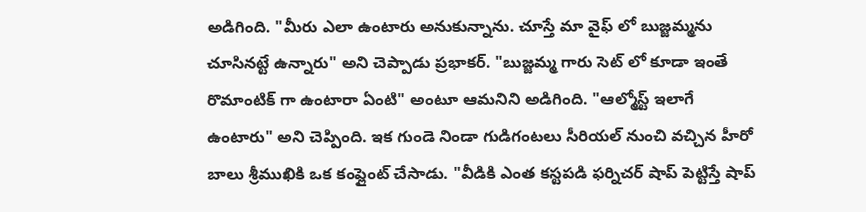అడిగింది. "మీరు ఎలా ఉంటారు అనుకున్నాను. చూస్తే మా వైఫ్ లో బుజ్జమ్మను చూసినట్టే ఉన్నారు" అని చెప్పాడు ప్రభాకర్. "బుజ్జమ్మ గారు సెట్ లో కూడా ఇంతే రొమాంటిక్ గా ఉంటారా ఏంటి" అంటూ ఆమనిని అడిగింది. "ఆల్మోస్ట్ ఇలాగే ఉంటారు" అని చెప్పింది. ఇక గుండె నిండా గుడిగంటలు సీరియల్ నుంచి వచ్చిన హీరో బాలు శ్రీముఖికి ఒక కంప్లైంట్ చేసాడు. "వీడికి ఎంత కస్టపడి ఫర్నిచర్ షాప్ పెట్టిస్తే షాప్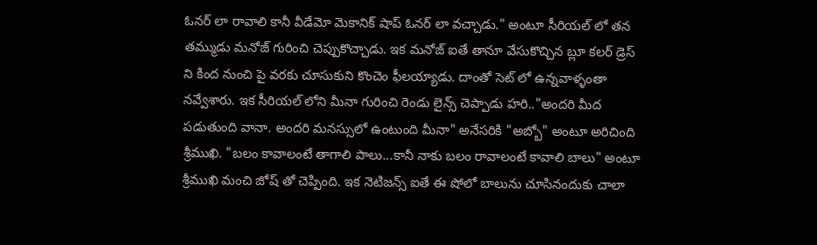ఓనర్ లా రావాలి కానీ వీడేమో మెకానిక్ షాప్ ఓనర్ లా వచ్చాడు." అంటూ సీరియల్ లో తన తమ్ముడు మనోజ్ గురించి చెప్పుకొచ్చాడు. ఇక మనోజ్ ఐతే తానూ వేసుకొచ్చిన బ్లూ కలర్ డ్రెస్ ని కింద నుంచి పై వరకు చూసుకుని కొంచెం ఫీలయ్యాడు. దాంతో సెట్ లో ఉన్నవాళ్ళంతా నవ్వేశారు. ఇక సీరియల్ లోని మీనా గురించి రెండు లైన్స్ చెప్పాడు హరి.."అందరి మీద పడుతుంది వానా. అందరి మనస్సులో ఉంటుంది మీనా" అనేసరికి "అబ్బో" అంటూ అరిచింది శ్రీముఖి. "బలం కావాలంటే తాగాలి పాలు...కానీ నాకు బలం రావాలంటే కావాలి బాలు" అంటూ శ్రీముఖి మంచి జోష్ తో చెప్పింది. ఇక నెటిజన్స్ ఐతే ఈ షోలో బాలును చూసినందుకు చాలా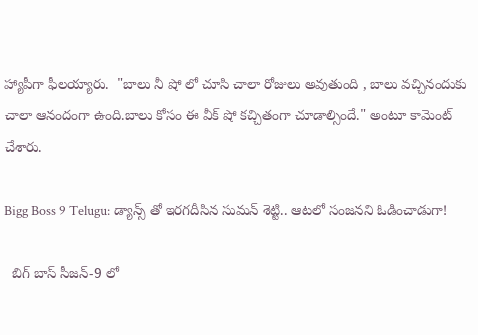హ్యాపీగా ఫీలయ్యారు.  "బాలు నీ షో లో చూసి చాలా రోజులు అవుతుంది , బాలు వచ్చినందుకు చాలా ఆనందంగా ఉంది.బాలు కోసం ఈ వీక్ షో కచ్చితంగా చూడాల్సిందే." అంటూ కామెంట్ చేశారు.

Bigg Boss 9 Telugu: డ్యాన్స్ తో ఇరగదీసిన సుమన్ శెట్టి.. ఆటలో సంజనని ఓడించాడుగా!

  బిగ్ బాస్ సీజన్-9 లో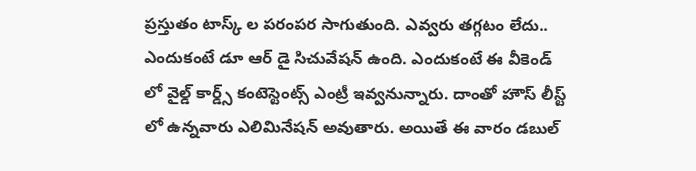ప్రస్తుతం టాస్క్ ల పరంపర సాగుతుంది. ఎవ్వరు తగ్గటం లేదు.. ఎందుకంటే డూ ఆర్ డై సిచువేషన్ ఉంది. ఎందుకంటే ఈ వీకెండ్ లో వైల్డ్ కార్డ్స్ కంటెస్టెంట్స్ ఎంట్రీ ఇవ్వనున్నారు. దాంతో హౌస్ లీస్ట్ లో ఉన్నవారు ఎలిమినేషన్ అవుతారు. అయితే ఈ వారం డబుల్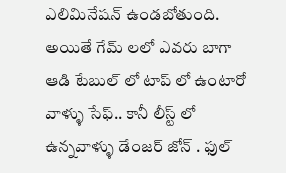ఎలిమినేషన్ ఉండబోతుంది. అయితే గేమ్ లలో ఎవరు బాగా ఆడి టేబుల్ లో టాప్ లో ఉంటారో వాళ్ళు సేఫ్.. కానీ లీస్ట్ లో ఉన్నవాళ్ళు డేంజర్ జోన్ . ఫుల్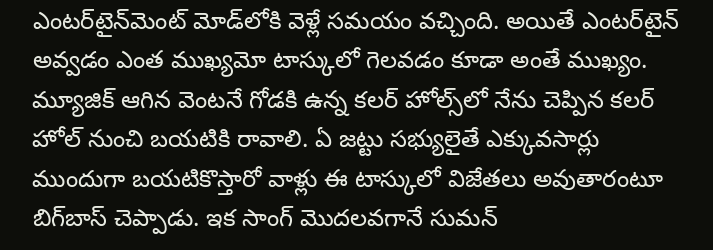ఎంటర్‌టైన్‌మెంట్ మోడ్‌లోకి వెళ్లే సమయం వచ్చింది. అయితే ఎంటర్‌టైన్ అవ్వడం ఎంత ముఖ్యమో టాస్కులో గెలవడం కూడా అంతే ముఖ్యం. మ్యూజిక్ ఆగిన వెంటనే గోడకి ఉన్న కలర్ హోల్స్‌లో నేను చెప్పిన కలర్ హోల్ నుంచి బయటికి రావాలి. ఏ జట్టు సభ్యులైతే ఎక్కువసార్లు ముందుగా బయటికొస్తారో వాళ్లు ఈ టాస్కులో విజేతలు అవుతారంటూ బిగ్‌బాస్ చెప్పాడు. ఇక సాంగ్ మొదలవగానే సుమన్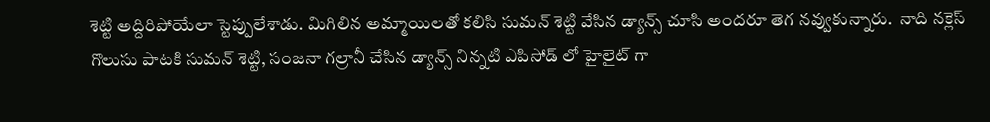శెట్టి అద్దిరిపోయేలా స్టెప్పులేశాడు. మిగిలిన అమ్మాయిలతో కలిసి సుమన్ శెట్టి వేసిన డ్యాన్స్ చూసి అందరూ తెగ నవ్వుకున్నారు.  నాది నక్లెస్ గొలుసు పాటకి సుమన్ శెట్టి, సంజనా గల్రానీ చేసిన డ్యాన్స్ నిన్నటి ఎపిసోడ్ లో హైలైట్ గా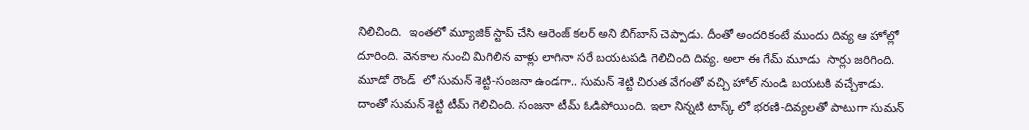నిలిచింది.  ఇంతలో మ్యూజిక్ స్టాప్ చేసి ఆరెంజ్ కలర్ అని బిగ్‌బాస్ చెప్పాడు. దీంతో అందరికంటే ముందు దివ్య ఆ హోల్లో దూరింది. వెనకాల నుంచి మిగిలిన వాళ్లు లాగినా సరే బయటపడి గెలిచింది దివ్య. అలా ఈ గేమ్ మూడు  సార్లు జరిగింది. మూడో రౌండ్  లో సుమన్ శెట్టి-సంజనా ఉండగా.. సుమన్ శెట్టి చిరుత వేగంతో వచ్చి హోల్ నుండి బయటకి వచ్చేశాడు. దాంతో సుమన్ శెట్టి టీమ్ గెలిచింది. సంజనా టీమ్ ఓడిపోయింది. ఇలా నిన్నటి టాస్క్ లో భరణి-దివ్యలతో పాటుగా సుమన్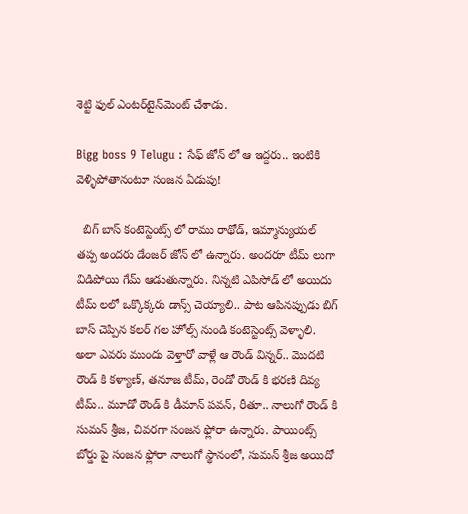శెట్టి ఫుల్ ఎంటర్‌టైన్‌మెంట్ చేశాడు.

Bigg boss 9 Telugu : సేఫ్ జోన్ లో ఆ ఇద్దరు.. ఇంటికి వెళ్ళిపోతానంటూ సంజన ఏడుపు!

  బిగ్ బాస్ కంటెస్టెంట్స్ లో రాము రాథోడ్, ఇమ్మాన్యుయల్ తప్ప అందరు డేంజర్ జోన్ లో ఉన్నారు. అందరూ టీమ్ లుగా విడిపోయి గేమ్ ఆడుతున్నారు. నిన్నటి ఎపిసోడ్ లో అయిదు టీమ్ లలో ఒక్కొక్కరు డాన్స్ చెయ్యాలి.. పాట ఆపినప్పుడు బిగ్ బాస్ చెప్పిన కలర్ గల హోల్స్ నుండి కంటెస్టెంట్స్ వెళ్ళాలి. అలా ఎవరు ముందు వెళ్తారో వాళ్లే ఆ రౌండ్ విన్నర్.. మొదటి రౌండ్ కి కళ్యాణ్, తనూజ టీమ్, రెండో రౌండ్ కి భరణి దివ్య టీమ్.. మూడో రౌండ్ కి డీమాన్ పవన్, రీతూ.. నాలుగో రౌండ్ కి సుమన్ శ్రీజ, చివరగా సంజన ఫ్లోరా ఉన్నారు. పాయింట్స్ బోర్డు పై సంజన ఫ్లోరా నాలుగో స్థానంలో, సుమన్ శ్రీజ అయిదో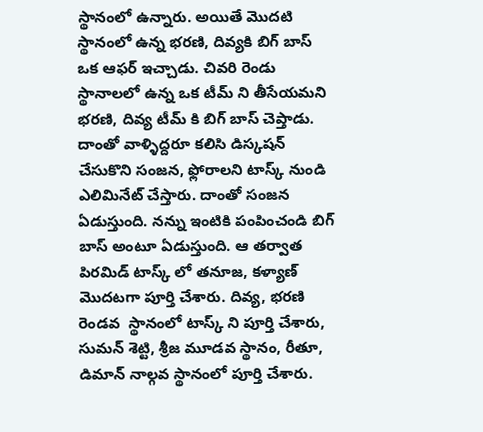స్థానంలో ఉన్నారు. అయితే మొదటి స్థానంలో ఉన్న భరణి, దివ్యకి బిగ్ బాస్ ఒక ఆఫర్ ఇచ్చాడు. చివరి రెండు స్థానాలలో ఉన్న ఒక టీమ్ ని తీసేయమని భరణి, దివ్య టీమ్ కి బిగ్ బాస్ చెప్తాడు. దాంతో వాళ్ళిద్దరూ కలిసి డిస్కషన్ చేసుకొని సంజన, ఫ్లోరాలని టాస్క్ నుండి ఎలిమినేట్ చేస్తారు. దాంతో సంజన ఏడుస్తుంది. నన్ను ఇంటికి పంపించండి బిగ్ బాస్ అంటూ ఏడుస్తుంది. ఆ తర్వాత పిరమిడ్ టాస్క్ లో తనూజ, కళ్యాణ్ మొదటగా పూర్తి చేశారు. దివ్య, భరణి రెండవ  స్థానంలో టాస్క్ ని పూర్తి చేశారు, సుమన్ శెట్టి, శ్రీజ మూడవ స్థానం, రీతూ, డిమాన్ నాల్గవ స్థానంలో పూర్తి చేశారు.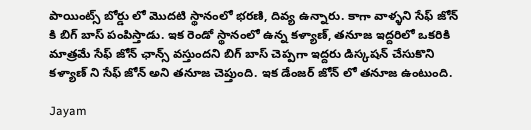పాయింట్స్ బోర్డు లో మొదటి స్థానంలో భరణి, దివ్య ఉన్నారు. కాగా వాళ్ళని సేఫ్ జోన్ కి బిగ్ బాస్ పంపిస్తాడు. ఇక రెండో స్థానంలో ఉన్న కళ్యాణ్, తనూజ ఇద్దరిలో ఒకరికి మాత్రమే సేఫ్ జోన్ ఛాన్స్ వస్తుందని బిగ్ బాస్ చెప్పగా ఇద్దరు డిస్కషన్ చేసుకొని కళ్యాణ్ ని సేఫ్ జోన్ అని తనూజ చెప్తుంది. ఇక డేంజర్ జోన్ లో తనూజ ఉంటుంది.

Jayam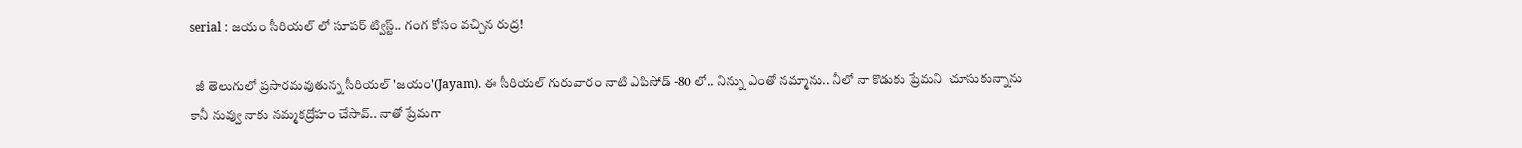serial : జయం సీరియల్ లో సూపర్ ట్విస్ట్.. గంగ కోసం వచ్చిన రుద్ర!

  జీ తెలుగులో ప్రసారమవుతున్న సీరియల్ 'జయం'(Jayam). ఈ సీరియల్ గురువారం నాటి ఎపిసోడ్ -80 లో.. నిన్ను ఎంతో నమ్మాను.. నీలో నా కొడుకు ప్రేమని  చూసుకున్నాను కానీ నువ్వు నాకు నమ్మకద్రోహం చేసావ్.. నాతో ప్రేమగా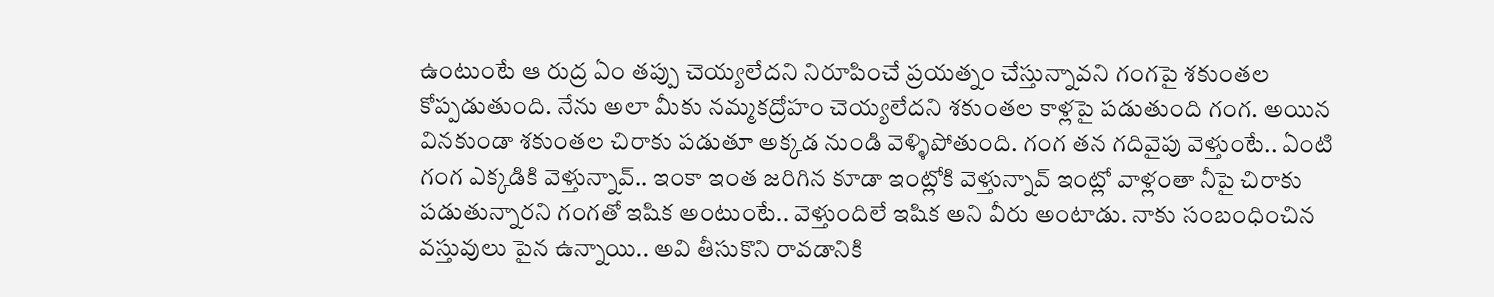ఉంటుంటే ఆ రుద్ర ఏం తప్పు చెయ్యలేదని నిరూపించే ప్రయత్నం చేస్తున్నావని గంగపై శకుంతల కోప్పడుతుంది. నేను అలా మీకు నమ్మకద్రోహం చెయ్యలేదని శకుంతల కాళ్లపై పడుతుంది గంగ. అయిన వినకుండా శకుంతల చిరాకు పడుతూ అక్కడ నుండి వెళ్ళిపోతుంది. గంగ తన గదివైపు వెళ్తుంటే.. ఏంటి గంగ ఎక్కడికి వెళ్తున్నావ్.. ఇంకా ఇంత జరిగిన కూడా ఇంట్లోకి వెళ్తున్నావ్ ఇంట్లో వాళ్లంతా నీపై చిరాకు పడుతున్నారని గంగతో ఇషిక అంటుంటే.. వెళ్తుందిలే ఇషిక అని వీరు అంటాడు. నాకు సంబంధించిన వస్తువులు పైన ఉన్నాయి.. అవి తీసుకొని రావడానికి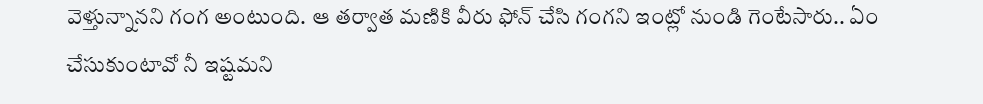వెళ్తున్నానని గంగ అంటుంది. ఆ తర్వాత మణికి వీరు ఫోన్ చేసి గంగని ఇంట్లో నుండి గెంటేసారు.. ఏం చేసుకుంటావో నీ ఇష్టమని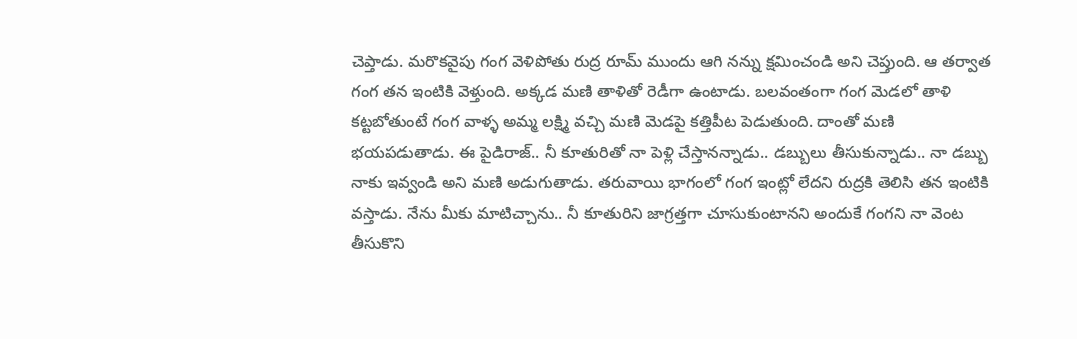చెప్తాడు. మరొకవైపు గంగ వెళిపోతు రుద్ర రూమ్ ముందు ఆగి నన్ను క్షమించండి అని చెప్తుంది. ఆ తర్వాత గంగ తన ఇంటికి వెళ్తుంది. అక్కడ మణి తాళితో రెడీగా ఉంటాడు. బలవంతంగా గంగ మెడలో తాళి కట్టబోతుంటే గంగ వాళ్ళ అమ్మ లక్ష్మి వచ్చి మణి మెడపై కత్తిపీట పెడుతుంది‌. దాంతో మణి భయపడుతాడు. ఈ పైడిరాజ్.. నీ కూతురితో నా పెళ్లి చేస్తానన్నాడు.. డబ్బులు తీసుకున్నాడు.. నా డబ్బు నాకు ఇవ్వండి అని మణి అడుగుతాడు. తరువాయి భాగంలో గంగ ఇంట్లో లేదని రుద్రకి తెలిసి తన ఇంటికి వస్తాడు. నేను మీకు మాటిచ్చాను.. నీ కూతురిని జాగ్రత్తగా చూసుకుంటానని అందుకే గంగని నా వెంట తీసుకొని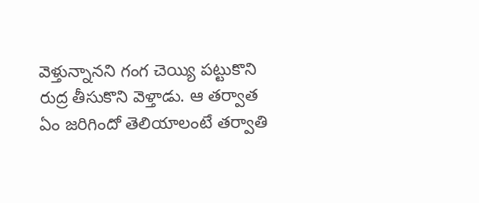వెళ్తున్నానని గంగ చెయ్యి పట్టుకొని రుద్ర తీసుకొని వెళ్తాడు. ఆ తర్వాత ఏం జరిగిందో తెలియాలంటే తర్వాతి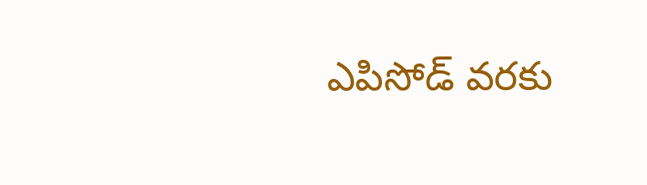ఎపిసోడ్ వరకు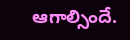ఆగాల్సిందే.